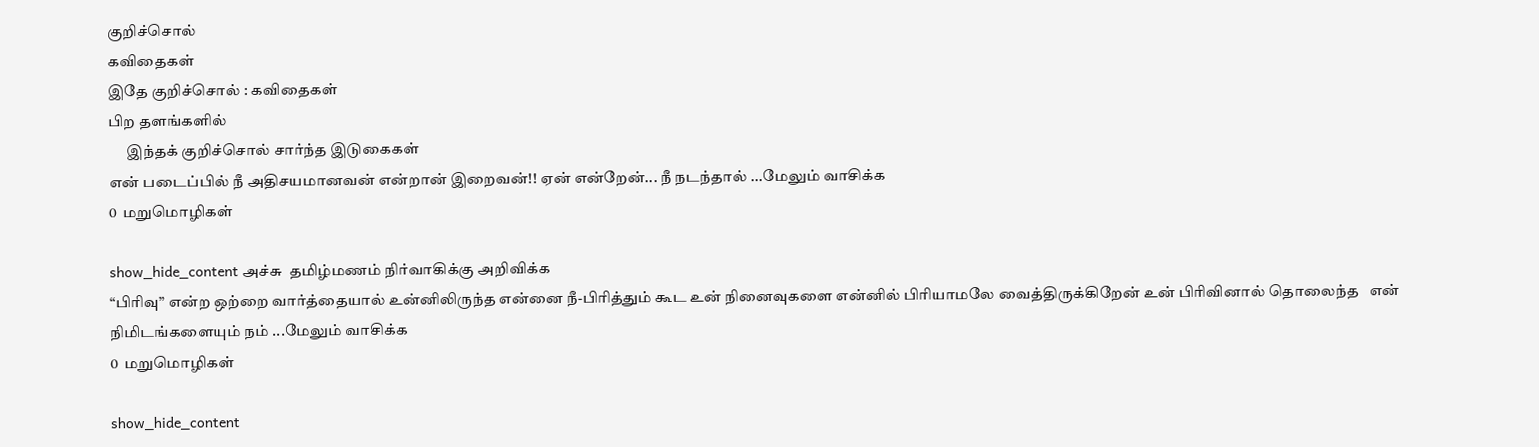குறிச்சொல்
கவிதைகள்
இதே குறிச்சொல் : கவிதைகள்
பிற தளங்களில்
      இந்தக் குறிச்சொல் சார்ந்த இடுகைகள்
என் படைப்பில் நீ அதிசயமானவன் என்றான் இறைவன்!! ஏன் என்றேன்... நீ நடந்தால் ...மேலும் வாசிக்க
0  மறுமொழிகள்

show_hide_content அச்சு  தமிழ்மணம் நிர்வாகிக்கு அறிவிக்க
“பிரிவு” என்ற ஒற்றை வார்த்தையால் உன்னிலிருந்த என்னை நீ-பிரித்தும் கூட உன் நினைவுகளை என்னில் பிரியாமலே வைத்திருக்கிறேன் உன் பிரிவினால் தொலைந்த   என் நிமிடங்களையும் நம் ...மேலும் வாசிக்க
0  மறுமொழிகள்

show_hide_content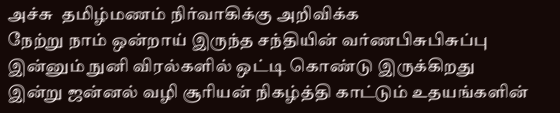அச்சு  தமிழ்மணம் நிர்வாகிக்கு அறிவிக்க
நேற்று நாம் ஒன்றாய் இருந்த சந்தியின் வர்ணபிசுபிசுப்பு இன்னும் நுனி விரல்களில் ஒட்டி கொண்டு இருக்கிறது இன்று ஜன்னல் வழி சூரியன் நிகழ்த்தி காட்டும் உதயங்களின்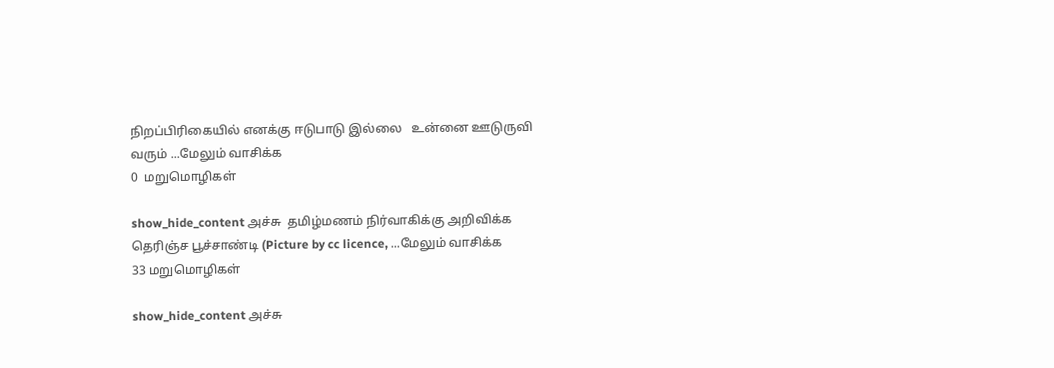நிறப்பிரிகையில் எனக்கு ஈடுபாடு இல்லை   உன்னை ஊடுருவி வரும் ...மேலும் வாசிக்க
0  மறுமொழிகள்

show_hide_content அச்சு  தமிழ்மணம் நிர்வாகிக்கு அறிவிக்க
தெரிஞ்ச பூச்சாண்டி (Picture by cc licence, ...மேலும் வாசிக்க
33 மறுமொழிகள்

show_hide_content அச்சு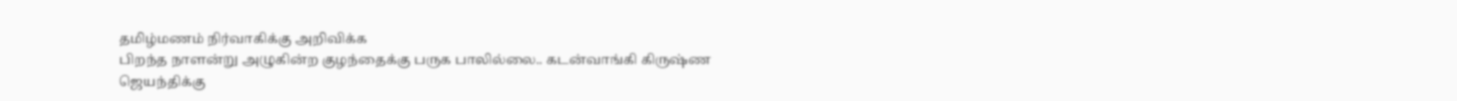தமிழ்மணம் நிர்வாகிக்கு அறிவிக்க
பிறந்த நாளன்று அழுகின்ற குழந்தைக்கு பருக பாலில்லை.. கடன்வாங்கி கிருஷ்ண ஜெயந்திக்கு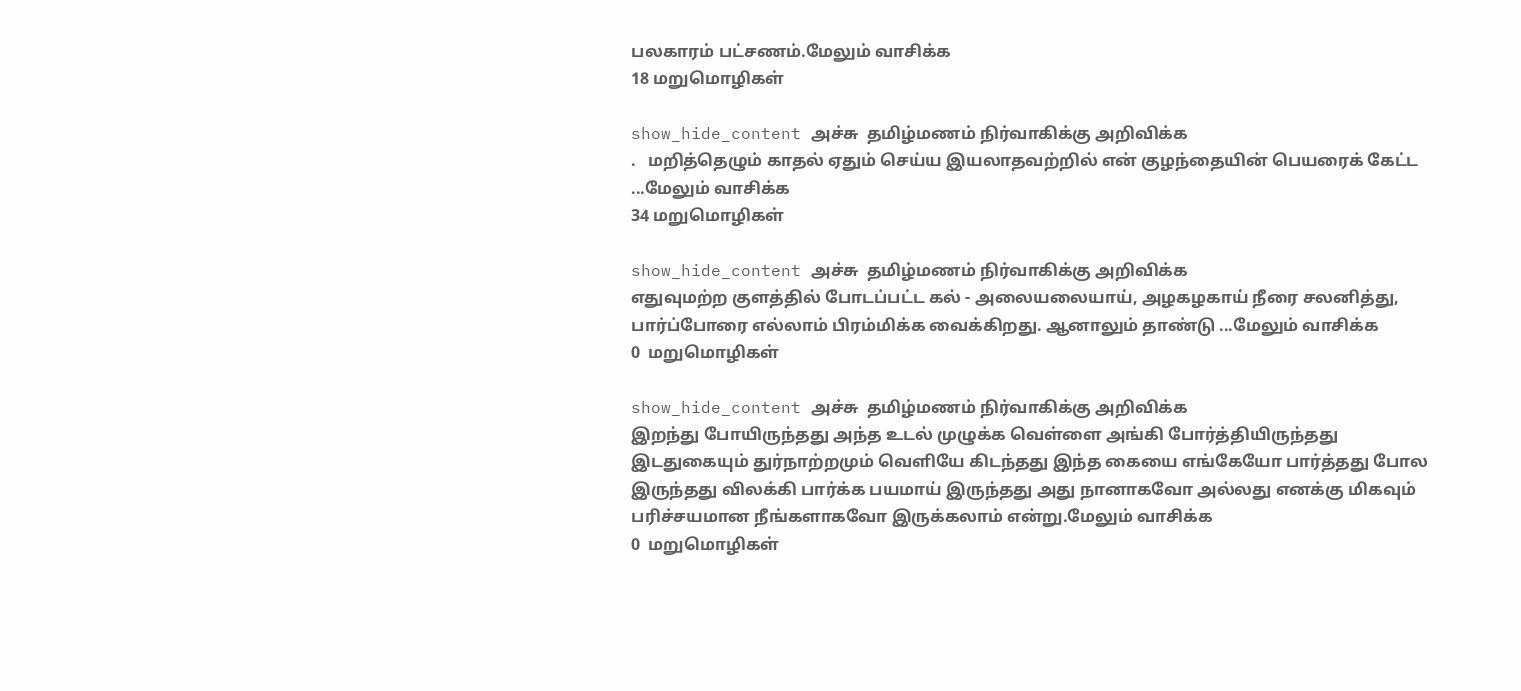பலகாரம் பட்சணம்.மேலும் வாசிக்க
18 மறுமொழிகள்

show_hide_content அச்சு  தமிழ்மணம் நிர்வாகிக்கு அறிவிக்க
.   மறித்தெழும் காதல் ஏதும் செய்ய இயலாதவற்றில் என் குழந்தையின் பெயரைக் கேட்ட ...மேலும் வாசிக்க
34 மறுமொழிகள்

show_hide_content அச்சு  தமிழ்மணம் நிர்வாகிக்கு அறிவிக்க
எதுவுமற்ற குளத்தில் போடப்பட்ட கல் - அலையலையாய், அழகழகாய் நீரை சலனித்து, பார்ப்போரை எல்லாம் பிரம்மிக்க வைக்கிறது. ஆனாலும் தாண்டு ...மேலும் வாசிக்க
0  மறுமொழிகள்

show_hide_content அச்சு  தமிழ்மணம் நிர்வாகிக்கு அறிவிக்க
இறந்து போயிருந்தது அந்த உடல் முழுக்க வெள்ளை அங்கி போர்த்தியிருந்தது இடதுகையும் துர்நாற்றமும் வெளியே கிடந்தது இந்த கையை எங்கேயோ பார்த்தது போல இருந்தது விலக்கி பார்க்க பயமாய் இருந்தது அது நானாகவோ அல்லது எனக்கு மிகவும் பரிச்சயமான நீங்களாகவோ இருக்கலாம் என்று.மேலும் வாசிக்க
0  மறுமொழிகள்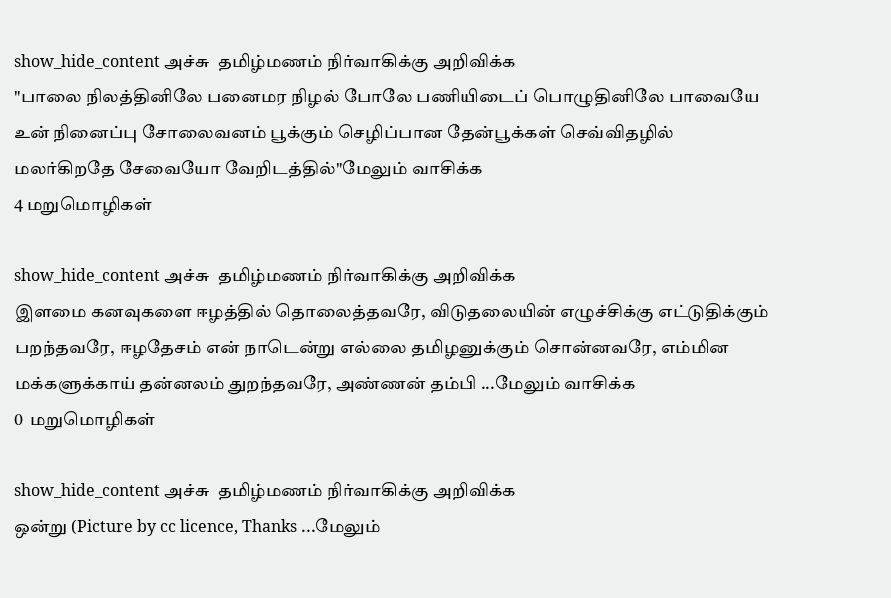show_hide_content அச்சு  தமிழ்மணம் நிர்வாகிக்கு அறிவிக்க
"பாலை நிலத்தினிலே பனைமர நிழல் போலே பணியிடைப் பொழுதினிலே பாவையே உன் நினைப்பு சோலைவனம் பூக்கும் செழிப்பான தேன்பூக்கள் செவ்விதழில் மலர்கிறதே சேவையோ வேறிடத்தில்"மேலும் வாசிக்க
4 மறுமொழிகள்

show_hide_content அச்சு  தமிழ்மணம் நிர்வாகிக்கு அறிவிக்க
இளமை கனவுகளை ஈழத்தில் தொலைத்தவரே, விடுதலையின் எழுச்சிக்கு எட்டுதிக்கும் பறந்தவரே, ஈழதேசம் என் நாடென்று எல்லை தமிழனுக்கும் சொன்னவரே, எம்மின மக்களுக்காய் தன்னலம் துறந்தவரே, அண்ணன் தம்பி ...மேலும் வாசிக்க
0  மறுமொழிகள்

show_hide_content அச்சு  தமிழ்மணம் நிர்வாகிக்கு அறிவிக்க
ஒன்று (Picture by cc licence, Thanks ...மேலும்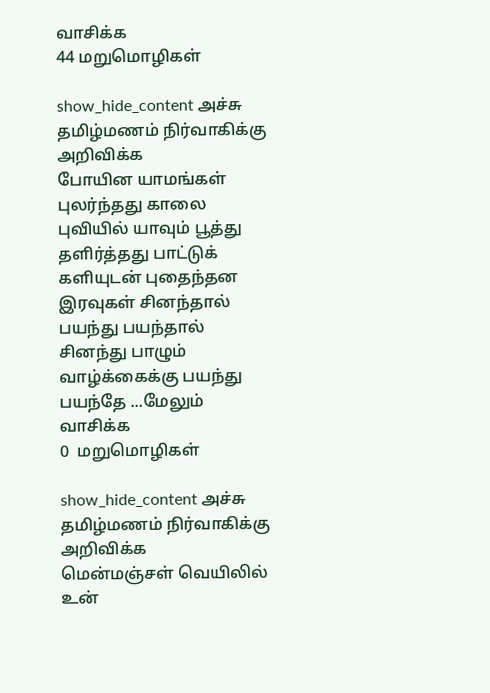வாசிக்க
44 மறுமொழிகள்

show_hide_content அச்சு  தமிழ்மணம் நிர்வாகிக்கு அறிவிக்க
போயின யாமங்கள் புலர்ந்தது காலை புவியில் யாவும் பூத்து தளிர்த்தது பாட்டுக் களியுடன் புதைந்தன இரவுகள் சினந்தால் பயந்து பயந்தால் சினந்து பாழும் வாழ்க்கைக்கு பயந்து பயந்தே ...மேலும் வாசிக்க
0  மறுமொழிகள்

show_hide_content அச்சு  தமிழ்மணம் நிர்வாகிக்கு அறிவிக்க
மென்மஞ்சள் வெயிலில் உன்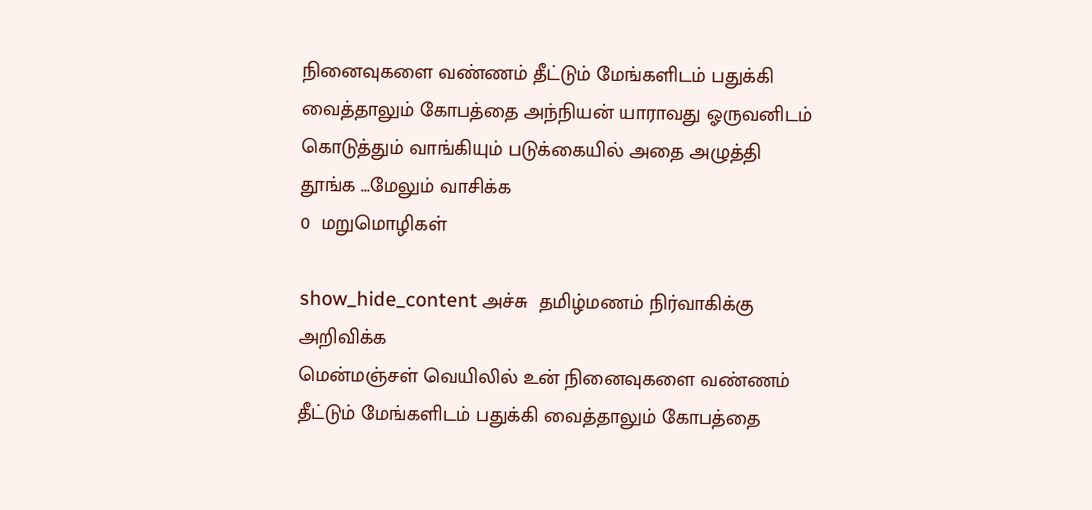நினைவுகளை வண்ணம் தீட்டும் மேங்களிடம் பதுக்கி வைத்தாலும் கோபத்தை அந்நியன் யாராவது ஓருவனிடம் கொடுத்தும் வாங்கியும் படுக்கையில் அதை அழுத்தி தூங்க ...மேலும் வாசிக்க
0  மறுமொழிகள்

show_hide_content அச்சு  தமிழ்மணம் நிர்வாகிக்கு அறிவிக்க
மென்மஞ்சள் வெயிலில் உன் நினைவுகளை வண்ணம் தீட்டும் மேங்களிடம் பதுக்கி வைத்தாலும் கோபத்தை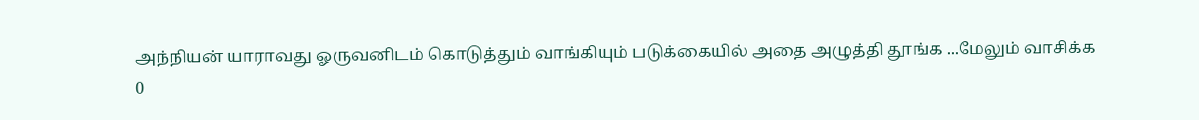அந்நியன் யாராவது ஓருவனிடம் கொடுத்தும் வாங்கியும் படுக்கையில் அதை அழுத்தி தூங்க ...மேலும் வாசிக்க
0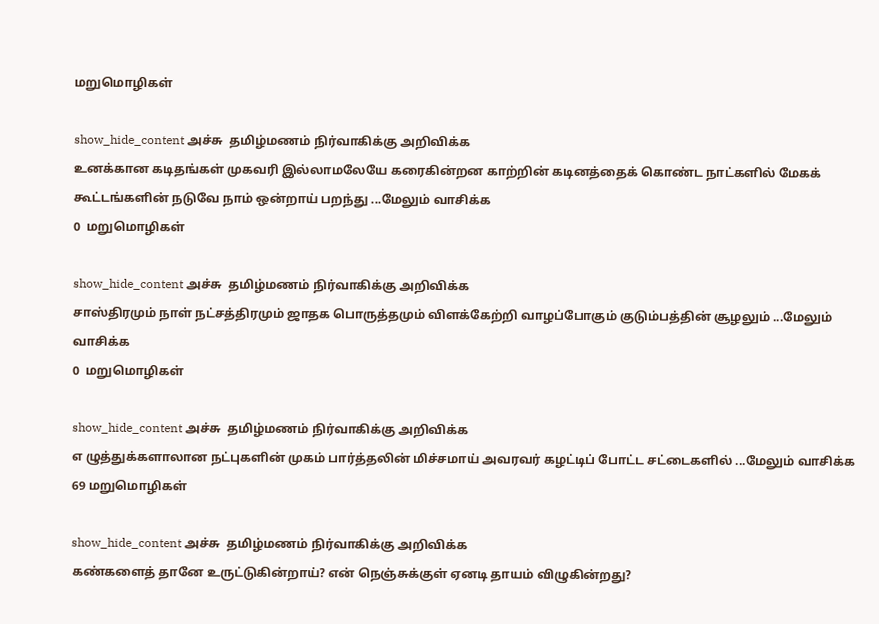மறுமொழிகள்

show_hide_content அச்சு  தமிழ்மணம் நிர்வாகிக்கு அறிவிக்க
உனக்கான கடிதங்கள் முகவரி இல்லாமலேயே கரைகின்றன காற்றின் கடினத்தைக் கொண்ட நாட்களில் மேகக் கூட்டங்களின் நடுவே நாம் ஒன்றாய் பறந்து ...மேலும் வாசிக்க
0  மறுமொழிகள்

show_hide_content அச்சு  தமிழ்மணம் நிர்வாகிக்கு அறிவிக்க
சாஸ்திரமும் நாள் நட்சத்திரமும் ஜாதக பொருத்தமும் விளக்கேற்றி வாழப்போகும் குடும்பத்தின் சூழலும் ...மேலும் வாசிக்க
0  மறுமொழிகள்

show_hide_content அச்சு  தமிழ்மணம் நிர்வாகிக்கு அறிவிக்க
எ ழுத்துக்களாலான நட்புகளின் முகம் பார்த்தலின் மிச்சமாய் அவரவர் கழட்டிப் போட்ட சட்டைகளில் ...மேலும் வாசிக்க
69 மறுமொழிகள்

show_hide_content அச்சு  தமிழ்மணம் நிர்வாகிக்கு அறிவிக்க
கண்களைத் தானே உருட்டுகின்றாய்? என் நெஞ்சுக்குள் ஏனடி தாயம் விழுகின்றது?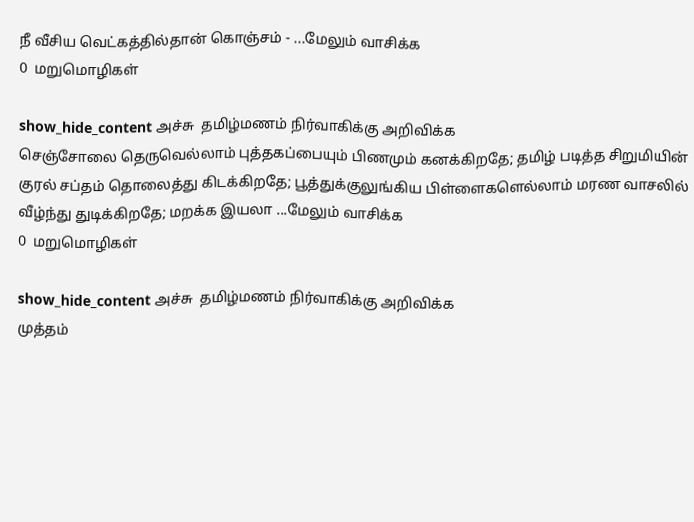நீ வீசிய வெட்கத்தில்தான் கொஞ்சம் - ...மேலும் வாசிக்க
0  மறுமொழிகள்

show_hide_content அச்சு  தமிழ்மணம் நிர்வாகிக்கு அறிவிக்க
செஞ்சோலை தெருவெல்லாம் புத்தகப்பையும் பிணமும் கனக்கிறதே; தமிழ் படித்த சிறுமியின் குரல் சப்தம் தொலைத்து கிடக்கிறதே; பூத்துக்குலுங்கிய பிள்ளைகளெல்லாம் மரண வாசலில் வீழ்ந்து துடிக்கிறதே; மறக்க இயலா ...மேலும் வாசிக்க
0  மறுமொழிகள்

show_hide_content அச்சு  தமிழ்மணம் நிர்வாகிக்கு அறிவிக்க
முத்தம்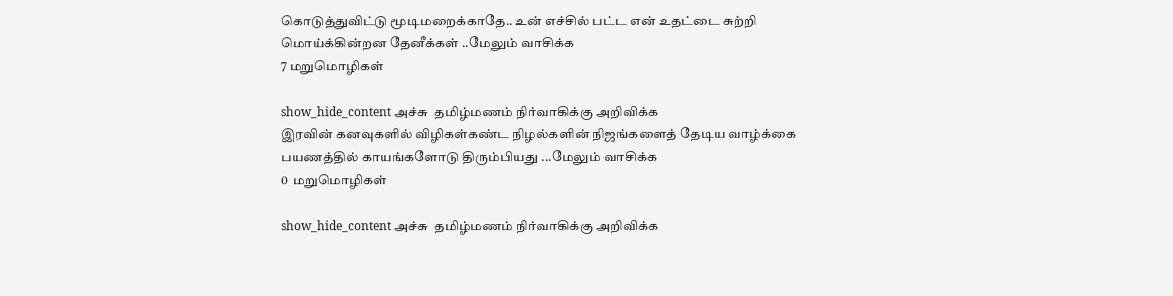கொடுத்துவிட்டு மூடிமறைக்காதே.. உன் எச்சில் பட்ட என் உதட்டை சுற்றி மொய்க்கின்றன தேனீக்கள் ..மேலும் வாசிக்க
7 மறுமொழிகள்

show_hide_content அச்சு  தமிழ்மணம் நிர்வாகிக்கு அறிவிக்க
இரவின் கனவுகளில் விழிகள்கண்ட நிழல்களின் நிஜங்களைத் தேடிய வாழ்க்கை பயணத்தில் காயங்களோடு திரும்பியது ...மேலும் வாசிக்க
0  மறுமொழிகள்

show_hide_content அச்சு  தமிழ்மணம் நிர்வாகிக்கு அறிவிக்க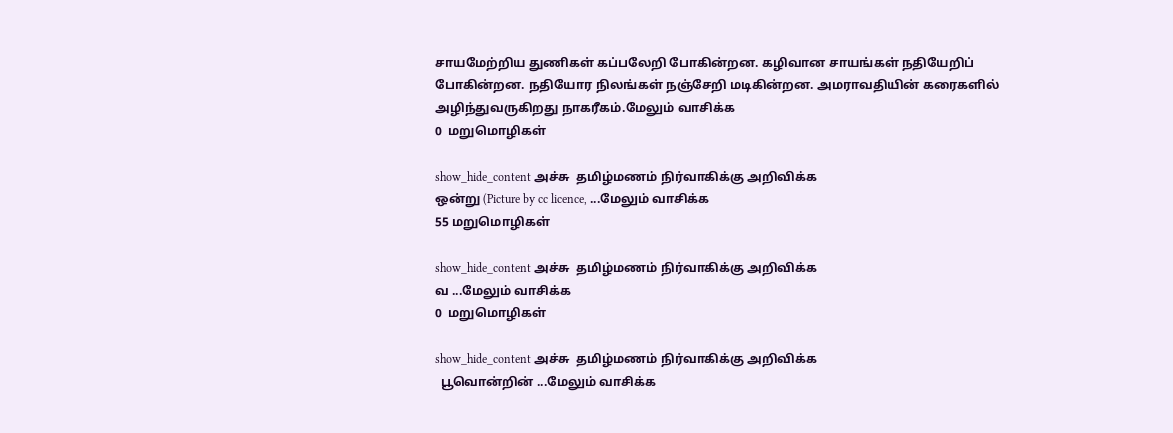சாயமேற்றிய துணிகள் கப்பலேறி போகின்றன. கழிவான சாயங்கள் நதியேறிப் போகின்றன. நதியோர நிலங்கள் நஞ்சேறி மடிகின்றன. அமராவதியின் கரைகளில் அழிந்துவருகிறது நாகரீகம்.மேலும் வாசிக்க
0  மறுமொழிகள்

show_hide_content அச்சு  தமிழ்மணம் நிர்வாகிக்கு அறிவிக்க
ஒன்று (Picture by cc licence, ...மேலும் வாசிக்க
55 மறுமொழிகள்

show_hide_content அச்சு  தமிழ்மணம் நிர்வாகிக்கு அறிவிக்க
வ ...மேலும் வாசிக்க
0  மறுமொழிகள்

show_hide_content அச்சு  தமிழ்மணம் நிர்வாகிக்கு அறிவிக்க
  பூவொன்றின் ...மேலும் வாசிக்க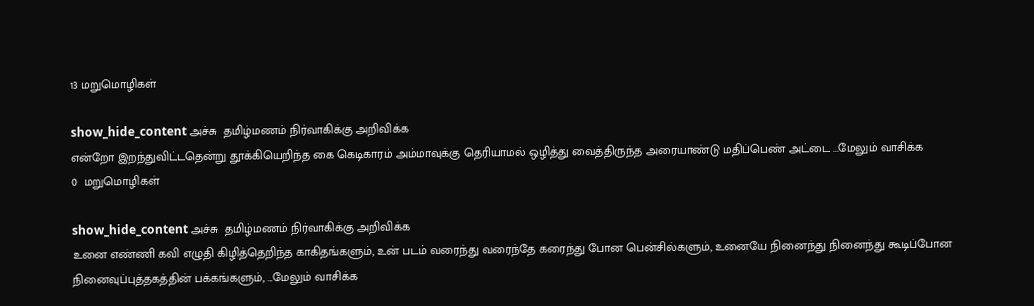13 மறுமொழிகள்

show_hide_content அச்சு  தமிழ்மணம் நிர்வாகிக்கு அறிவிக்க
என்றோ இறந்துவிட்டதென்று தூக்கியெறிந்த கை கெடிகாரம் அம்மாவுக்கு தெரியாமல் ஒழித்து வைத்திருந்த அரையாண்டு மதிப்பெண் அட்டை ...மேலும் வாசிக்க
0  மறுமொழிகள்

show_hide_content அச்சு  தமிழ்மணம் நிர்வாகிக்கு அறிவிக்க
உனை எண்ணி கவி எழுதி கிழித்தெறிந்த காகிதங்களும், உன் படம் வரைந்து வரைந்தே கரைந்து போன பென்சில்களும், உனையே நினைந்து நினைந்து கூடிப்போன நினைவுப்புத்தகத்தின் பக்கங்களும், ...மேலும் வாசிக்க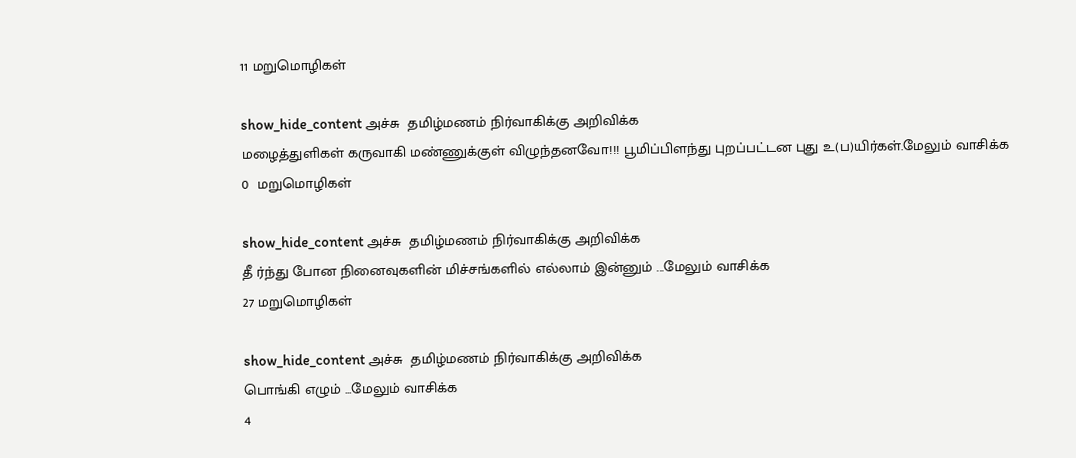11 மறுமொழிகள்

show_hide_content அச்சு  தமிழ்மணம் நிர்வாகிக்கு அறிவிக்க
மழைத்துளிகள் கருவாகி மண்ணுக்குள் விழுந்தனவோ!!! பூமிப்பிளந்து புறப்பட்டன புது உ(ப)யிர்கள்.மேலும் வாசிக்க
0  மறுமொழிகள்

show_hide_content அச்சு  தமிழ்மணம் நிர்வாகிக்கு அறிவிக்க
தீ ர்ந்து போன நினைவுகளின் மிச்சங்களில் எல்லாம் இன்னும் ...மேலும் வாசிக்க
27 மறுமொழிகள்

show_hide_content அச்சு  தமிழ்மணம் நிர்வாகிக்கு அறிவிக்க
பொங்கி எழும் ...மேலும் வாசிக்க
4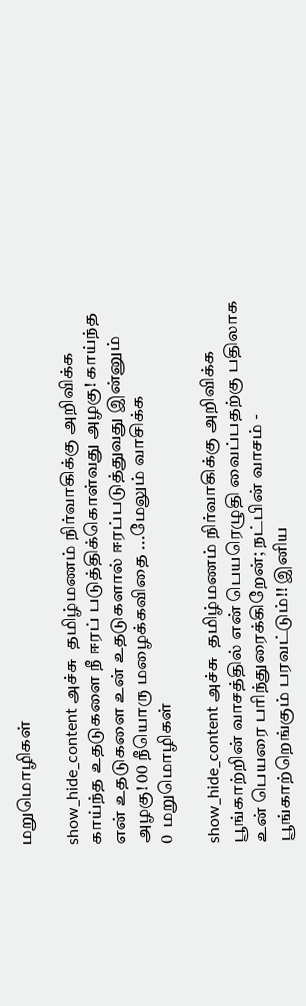மறுமொழிகள்

show_hide_content அச்சு  தமிழ்மணம் நிர்வாகிக்கு அறிவிக்க
காய்ந்த உதடுகளை நீ ஈரப் படுத்திக்கொள்வது அழகு! காய்ந்த என் உதடுகளை உன் உதடுகளால் ஈரப்படுத்துவது இன்னும் அழகு! 00 நீயொரு மழைக்கவிதை ...மேலும் வாசிக்க
0  மறுமொழிகள்

show_hide_content அச்சு  தமிழ்மணம் நிர்வாகிக்கு அறிவிக்க
பூங்காற்றின் வாசத்தில் என் பெயரெழுதி வைப்பதற்கு பதிலாக உன் பெயரை பரிந்துரைக்கிறேன்; நட்பின் வாசம் - பூங்காற்றெங்கும் பரவட்டும்!! இனிய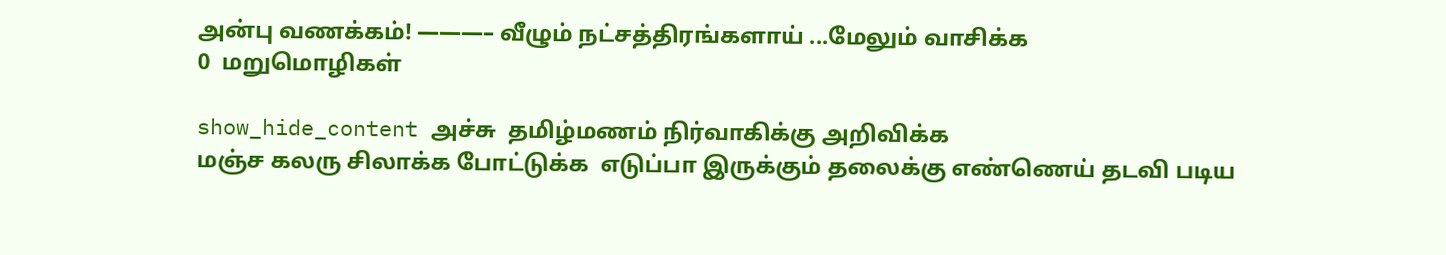அன்பு வணக்கம்! ———– வீழும் நட்சத்திரங்களாய் ...மேலும் வாசிக்க
0  மறுமொழிகள்

show_hide_content அச்சு  தமிழ்மணம் நிர்வாகிக்கு அறிவிக்க
மஞ்ச கலரு சிலாக்க போட்டுக்க  எடுப்பா இருக்கும் தலைக்கு எண்ணெய் தடவி படிய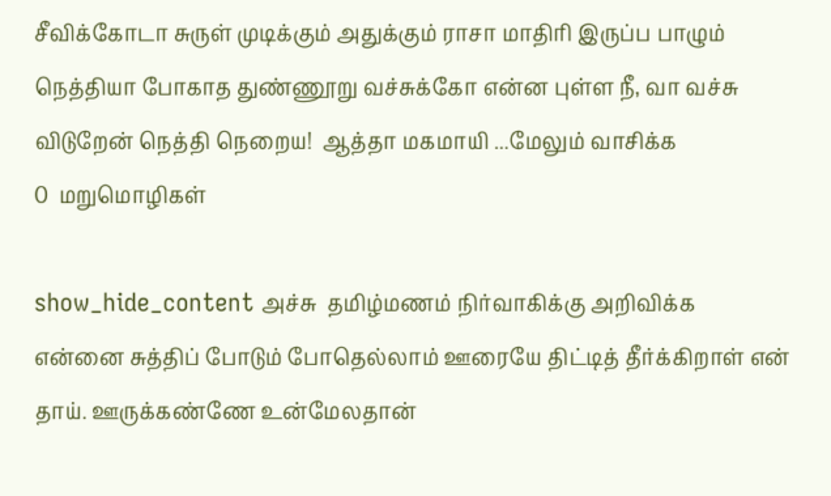சீவிக்கோடா சுருள் முடிக்கும் அதுக்கும் ராசா மாதிரி இருப்ப பாழும் நெத்தியா போகாத துண்ணூறு வச்சுக்கோ என்ன புள்ள நீ, வா வச்சு விடுறேன் நெத்தி நெறைய!  ஆத்தா மகமாயி ...மேலும் வாசிக்க
0  மறுமொழிகள்

show_hide_content அச்சு  தமிழ்மணம் நிர்வாகிக்கு அறிவிக்க
என்னை சுத்திப் போடும் போதெல்லாம் ஊரையே திட்டித் தீர்க்கிறாள் என் தாய். ஊருக்கண்ணே உன்மேலதான்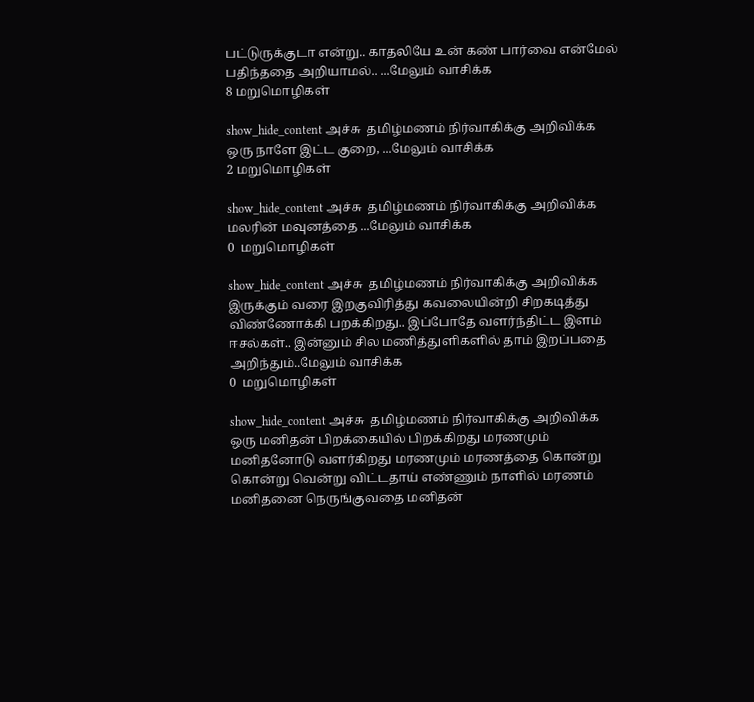பட்டுருக்குடா என்று.. காதலியே உன் கண் பார்வை என்மேல் பதிந்ததை அறியாமல்.. ...மேலும் வாசிக்க
8 மறுமொழிகள்

show_hide_content அச்சு  தமிழ்மணம் நிர்வாகிக்கு அறிவிக்க
ஒரு நாளே இட்ட குறை, ...மேலும் வாசிக்க
2 மறுமொழிகள்

show_hide_content அச்சு  தமிழ்மணம் நிர்வாகிக்கு அறிவிக்க
மலரின் மவுனத்தை ...மேலும் வாசிக்க
0  மறுமொழிகள்

show_hide_content அச்சு  தமிழ்மணம் நிர்வாகிக்கு அறிவிக்க
இருக்கும் வரை இறகுவிரித்து கவலையின்றி சிறகடித்து விண்ணோக்கி பறக்கிறது.. இப்போதே வளர்ந்திட்ட இளம் ஈசல்கள்.. இன்னும் சில மணித்துளிகளில் தாம் இறப்பதை அறிந்தும்..மேலும் வாசிக்க
0  மறுமொழிகள்

show_hide_content அச்சு  தமிழ்மணம் நிர்வாகிக்கு அறிவிக்க
ஒரு மனிதன் பிறக்கையில் பிறக்கிறது மரணமும் மனிதனோடு வளர்கிறது மரணமும் மரணத்தை கொன்று கொன்று வென்று விட்டதாய் எண்ணும் நாளில் மரணம் மனிதனை நெருங்குவதை மனிதன்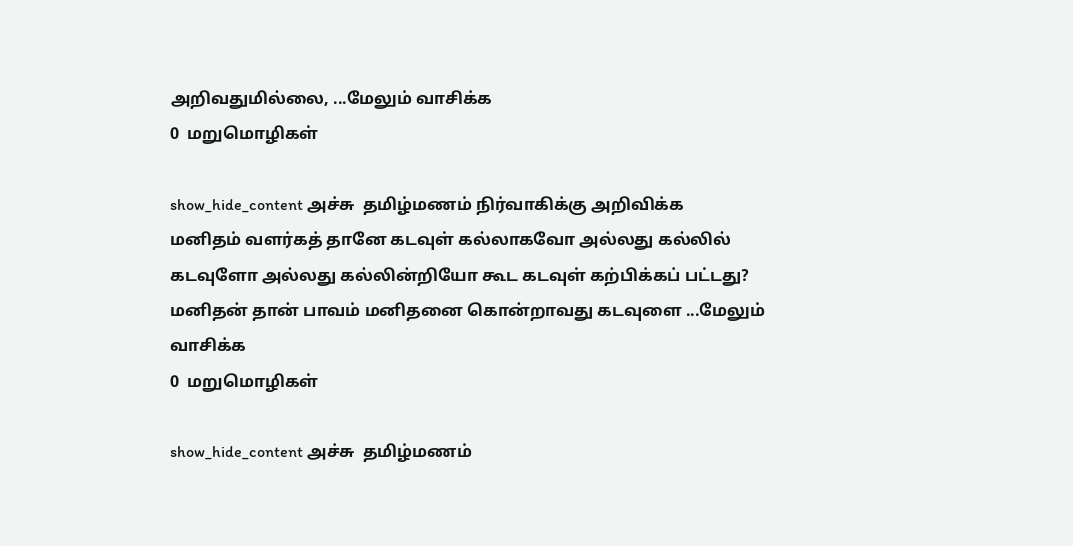அறிவதுமில்லை, ...மேலும் வாசிக்க
0  மறுமொழிகள்

show_hide_content அச்சு  தமிழ்மணம் நிர்வாகிக்கு அறிவிக்க
மனிதம் வளர்கத் தானே கடவுள் கல்லாகவோ அல்லது கல்லில் கடவுளோ அல்லது கல்லின்றியோ கூட கடவுள் கற்பிக்கப் பட்டது? மனிதன் தான் பாவம் மனிதனை கொன்றாவது கடவுளை ...மேலும் வாசிக்க
0  மறுமொழிகள்

show_hide_content அச்சு  தமிழ்மணம்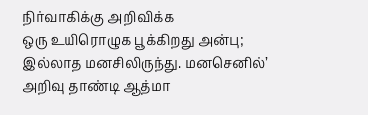நிர்வாகிக்கு அறிவிக்க
ஒரு உயிரொழுக பூக்கிறது அன்பு; இல்லாத மனசிலிருந்து. மனசெனில்’ அறிவு தாண்டி ஆத்மா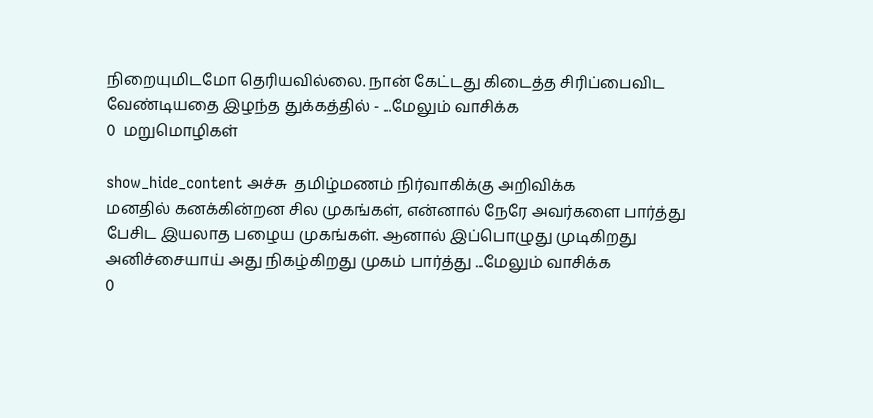நிறையுமிடமோ தெரியவில்லை. நான் கேட்டது கிடைத்த சிரிப்பைவிட வேண்டியதை இழந்த துக்கத்தில் - ...மேலும் வாசிக்க
0  மறுமொழிகள்

show_hide_content அச்சு  தமிழ்மணம் நிர்வாகிக்கு அறிவிக்க
மனதில் கனக்கின்றன சில முகங்கள், என்னால் நேரே அவர்களை பார்த்து பேசிட இயலாத பழைய முகங்கள். ஆனால் இப்பொழுது முடிகிறது அனிச்சையாய் அது நிகழ்கிறது முகம் பார்த்து ...மேலும் வாசிக்க
0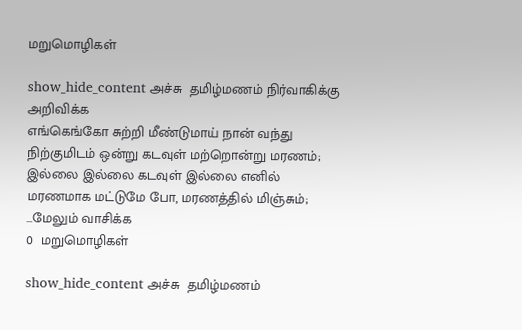மறுமொழிகள்

show_hide_content அச்சு  தமிழ்மணம் நிர்வாகிக்கு அறிவிக்க
எங்கெங்கோ சுற்றி மீண்டுமாய் நான் வந்து நிற்குமிடம் ஒன்று கடவுள் மற்றொன்று மரணம்; இல்லை இல்லை கடவுள் இல்லை எனில் மரணமாக மட்டுமே போ, மரணத்தில் மிஞ்சும்; ...மேலும் வாசிக்க
0  மறுமொழிகள்

show_hide_content அச்சு  தமிழ்மணம்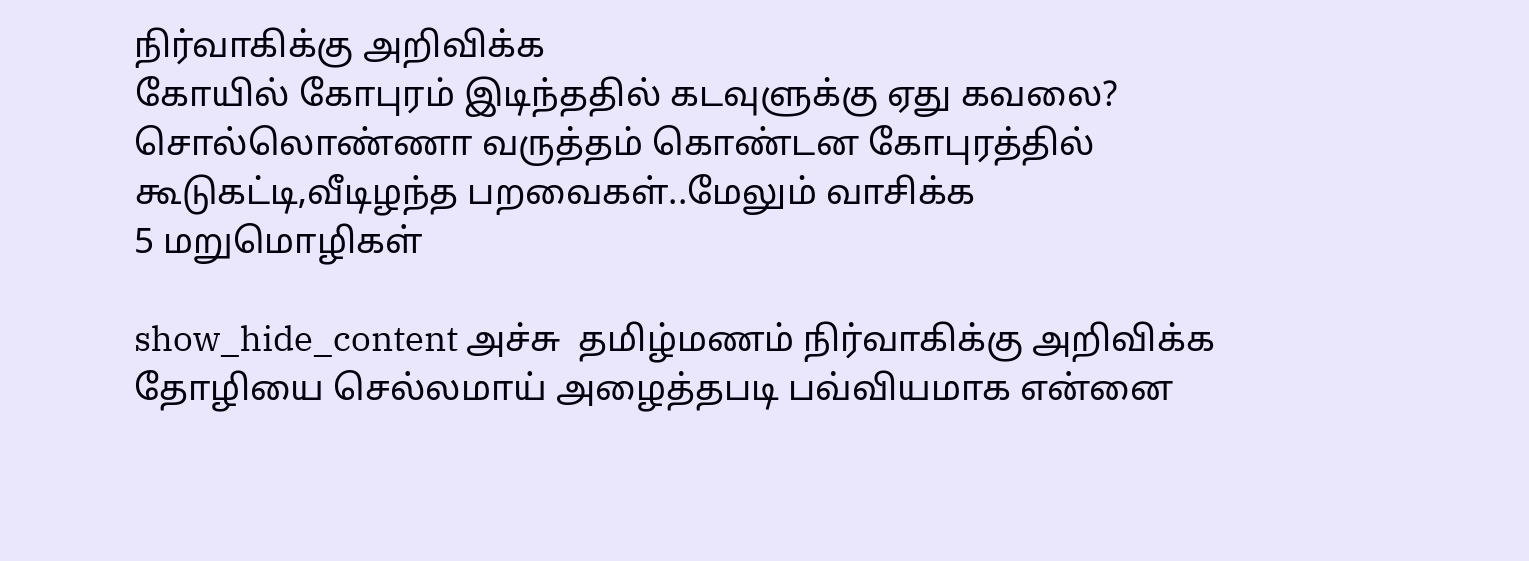நிர்வாகிக்கு அறிவிக்க
கோயில் கோபுரம் இடிந்ததில் கடவுளுக்கு ஏது கவலை? சொல்லொண்ணா வருத்தம் கொண்டன கோபுரத்தில் கூடுகட்டி,வீடிழந்த பறவைகள்..மேலும் வாசிக்க
5 மறுமொழிகள்

show_hide_content அச்சு  தமிழ்மணம் நிர்வாகிக்கு அறிவிக்க
தோழியை செல்லமாய் அழைத்தபடி பவ்வியமாக என்னை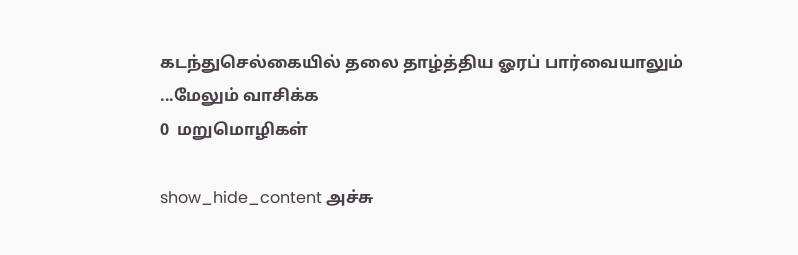கடந்துசெல்கையில் தலை தாழ்த்திய ஓரப் பார்வையாலும் ...மேலும் வாசிக்க
0  மறுமொழிகள்

show_hide_content அச்சு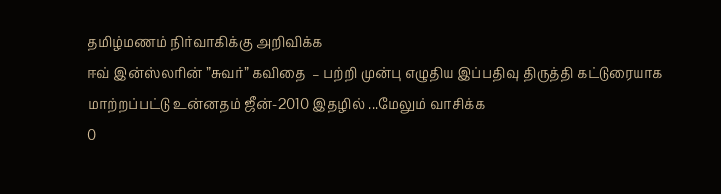தமிழ்மணம் நிர்வாகிக்கு அறிவிக்க
ஈவ் இன்ஸ்லரின் ”சுவர்” கவிதை  – பற்றி முன்பு எழுதிய இப்பதிவு திருத்தி கட்டுரையாக மாற்றப்பட்டு உன்னதம் ஜீன்-2010 இதழில் ...மேலும் வாசிக்க
0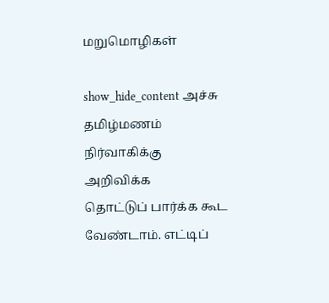மறுமொழிகள்

show_hide_content அச்சு  தமிழ்மணம் நிர்வாகிக்கு அறிவிக்க
தொட்டுப் பார்க்க கூட வேண்டாம். எட்டிப்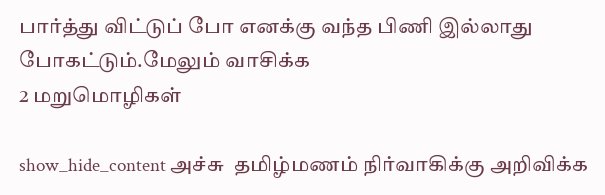பார்த்து விட்டுப் போ எனக்கு வந்த பிணி இல்லாது போகட்டும்.மேலும் வாசிக்க
2 மறுமொழிகள்

show_hide_content அச்சு  தமிழ்மணம் நிர்வாகிக்கு அறிவிக்க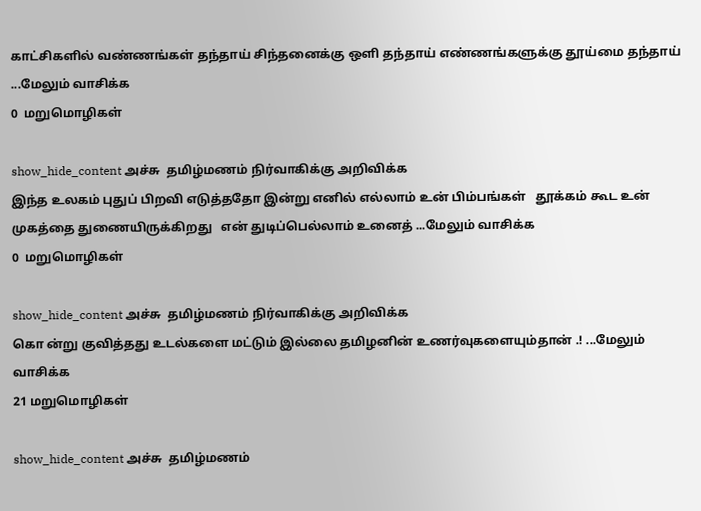காட்சிகளில் வண்ணங்கள் தந்தாய் சிந்தனைக்கு ஒளி தந்தாய் எண்ணங்களுக்கு தூய்மை தந்தாய் ...மேலும் வாசிக்க
0  மறுமொழிகள்

show_hide_content அச்சு  தமிழ்மணம் நிர்வாகிக்கு அறிவிக்க
இந்த உலகம் புதுப் பிறவி எடுத்ததோ இன்று எனில் எல்லாம் உன் பிம்பங்கள்   தூக்கம் கூட உன் முகத்தை துணையிருக்கிறது   என் துடிப்பெல்லாம் உனைத் ...மேலும் வாசிக்க
0  மறுமொழிகள்

show_hide_content அச்சு  தமிழ்மணம் நிர்வாகிக்கு அறிவிக்க
கொ ன்று குவித்தது உடல்களை மட்டும் இல்லை தமிழனின் உணர்வுகளையும்தான் .! ...மேலும் வாசிக்க
21 மறுமொழிகள்

show_hide_content அச்சு  தமிழ்மணம்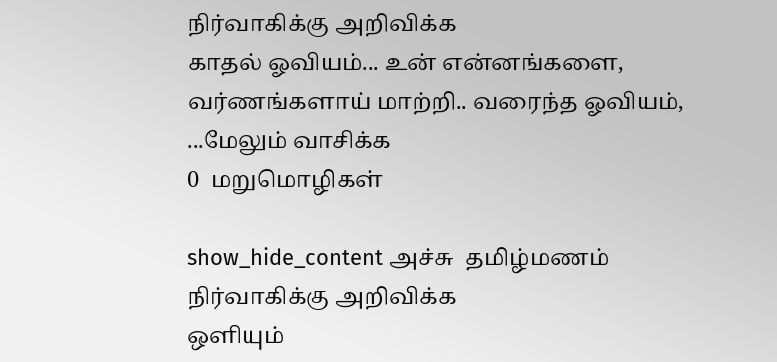நிர்வாகிக்கு அறிவிக்க
காதல் ஓவியம்... உன் என்னங்களை, வர்ணங்களாய் மாற்றி.. வரைந்த ஓவியம், ...மேலும் வாசிக்க
0  மறுமொழிகள்

show_hide_content அச்சு  தமிழ்மணம் நிர்வாகிக்கு அறிவிக்க
ஒளியும்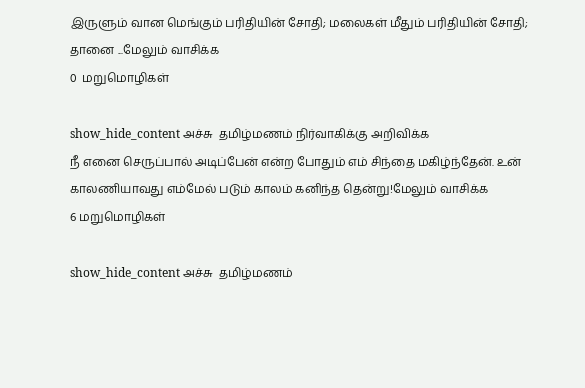இருளும் வான மெங்கும் பரிதியின் சோதி; மலைகள் மீதும் பரிதியின் சோதி; தானை ...மேலும் வாசிக்க
0  மறுமொழிகள்

show_hide_content அச்சு  தமிழ்மணம் நிர்வாகிக்கு அறிவிக்க
நீ எனை செருப்பால் அடிப்பேன் என்ற போதும் எம் சிந்தை மகிழ்ந்தேன். உன் காலணியாவது எம்மேல் படும் காலம் கனிந்த தென்று!மேலும் வாசிக்க
6 மறுமொழிகள்

show_hide_content அச்சு  தமிழ்மணம்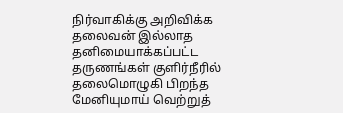நிர்வாகிக்கு அறிவிக்க
தலைவன் இல்லாத தனிமையாக்கப்பட்ட தருணங்கள் குளிர்நீரில் தலைமொழுகி பிறந்த மேனியுமாய் வெற்றுத்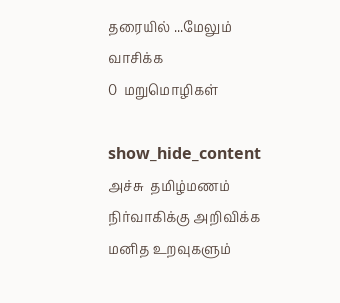தரையில் ...மேலும் வாசிக்க
0  மறுமொழிகள்

show_hide_content அச்சு  தமிழ்மணம் நிர்வாகிக்கு அறிவிக்க
மனித உறவுகளும்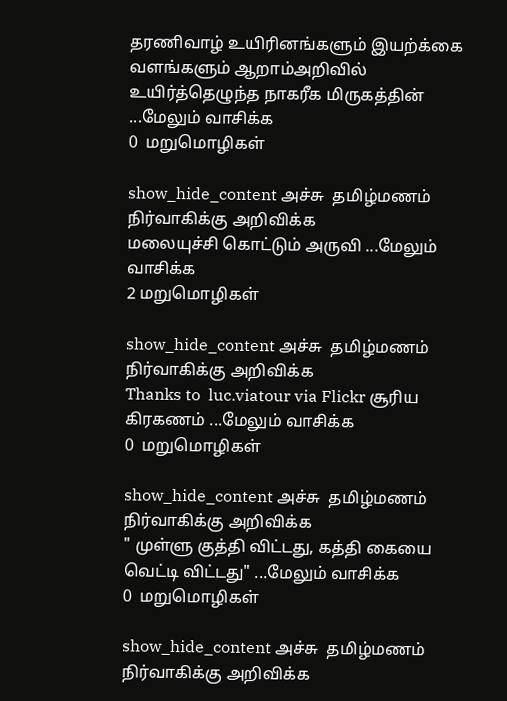தரணிவாழ் உயிரினங்களும் இயற்க்கை வளங்களும் ஆறாம்அறிவில் உயிர்த்தெழுந்த நாகரீக மிருகத்தின் ...மேலும் வாசிக்க
0  மறுமொழிகள்

show_hide_content அச்சு  தமிழ்மணம் நிர்வாகிக்கு அறிவிக்க
மலையுச்சி கொட்டும் அருவி ...மேலும் வாசிக்க
2 மறுமொழிகள்

show_hide_content அச்சு  தமிழ்மணம் நிர்வாகிக்கு அறிவிக்க
Thanks to  luc.viatour via Flickr சூரிய கிரகணம் ...மேலும் வாசிக்க
0  மறுமொழிகள்

show_hide_content அச்சு  தமிழ்மணம் நிர்வாகிக்கு அறிவிக்க
" முள்ளு குத்தி விட்டது, கத்தி கையை வெட்டி விட்டது" ...மேலும் வாசிக்க
0  மறுமொழிகள்

show_hide_content அச்சு  தமிழ்மணம் நிர்வாகிக்கு அறிவிக்க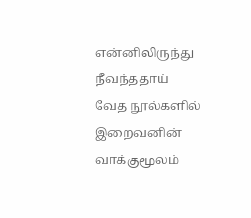என்னிலிருந்து நீவந்ததாய் வேத நூல்களில் இறைவனின் வாக்குமூலம்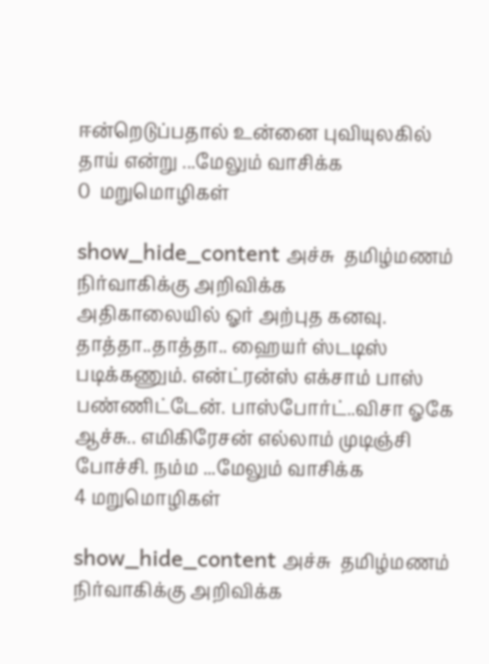ஈன்றெடுப்பதால் உன்னை புவியுலகில் தாய் என்று ...மேலும் வாசிக்க
0  மறுமொழிகள்

show_hide_content அச்சு  தமிழ்மணம் நிர்வாகிக்கு அறிவிக்க
அதிகாலையில் ஓர் அற்புத கனவு. தாத்தா..தாத்தா.. ஹையர் ஸ்டடிஸ் படிக்கணும். என்ட்ரன்ஸ் எக்சாம் பாஸ் பண்ணிட்டேன். பாஸ்போர்ட்..விசா ஓகே ஆச்சு.. எமிகிரேசன் எல்லாம் முடிஞ்சி போச்சி. நம்ம ...மேலும் வாசிக்க
4 மறுமொழிகள்

show_hide_content அச்சு  தமிழ்மணம் நிர்வாகிக்கு அறிவிக்க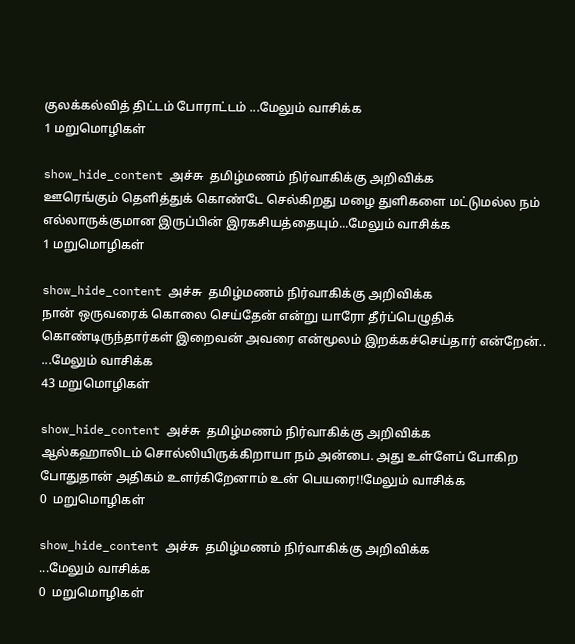குலக்கல்வித் திட்டம் போராட்டம் ...மேலும் வாசிக்க
1 மறுமொழிகள்

show_hide_content அச்சு  தமிழ்மணம் நிர்வாகிக்கு அறிவிக்க
ஊரெங்கும் தெளித்துக் கொண்டே செல்கிறது மழை துளிகளை மட்டுமல்ல நம் எல்லாருக்குமான இருப்பின் இரகசியத்தையும்...மேலும் வாசிக்க
1 மறுமொழிகள்

show_hide_content அச்சு  தமிழ்மணம் நிர்வாகிக்கு அறிவிக்க
நான் ஒருவரைக் கொலை செய்தேன் என்று யாரோ தீர்ப்பெழுதிக் கொண்டிருந்தார்கள் இறைவன் அவரை என்மூலம் இறக்கச்செய்தார் என்றேன்.. ...மேலும் வாசிக்க
43 மறுமொழிகள்

show_hide_content அச்சு  தமிழ்மணம் நிர்வாகிக்கு அறிவிக்க
ஆல்கஹாலிடம் சொல்லியிருக்கிறாயா நம் அன்பை. அது உள்ளேப் போகிற போதுதான் அதிகம் உளர்கிறேனாம் உன் பெயரை!!மேலும் வாசிக்க
0  மறுமொழிகள்

show_hide_content அச்சு  தமிழ்மணம் நிர்வாகிக்கு அறிவிக்க
...மேலும் வாசிக்க
0  மறுமொழிகள்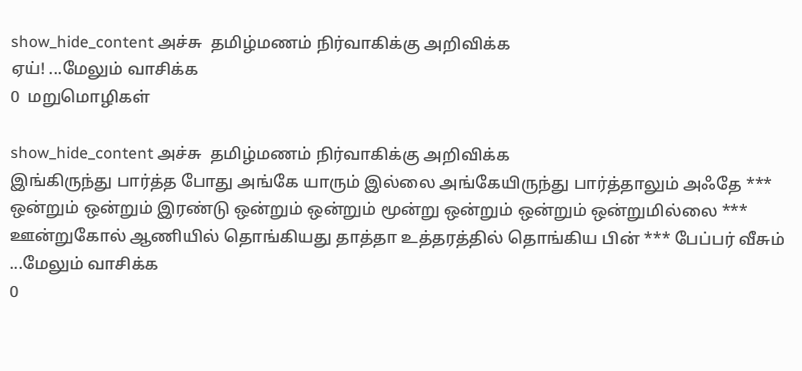show_hide_content அச்சு  தமிழ்மணம் நிர்வாகிக்கு அறிவிக்க
ஏய்! ...மேலும் வாசிக்க
0  மறுமொழிகள்

show_hide_content அச்சு  தமிழ்மணம் நிர்வாகிக்கு அறிவிக்க
இங்கிருந்து பார்த்த போது அங்கே யாரும் இல்லை அங்கேயிருந்து பார்த்தாலும் அஃதே *** ஒன்றும் ஒன்றும் இரண்டு ஒன்றும் ஒன்றும் மூன்று ஒன்றும் ஒன்றும் ஒன்றுமில்லை *** ஊன்றுகோல் ஆணியில் தொங்கியது தாத்தா உத்தரத்தில் தொங்கிய பின் *** பேப்பர் வீசும் ...மேலும் வாசிக்க
0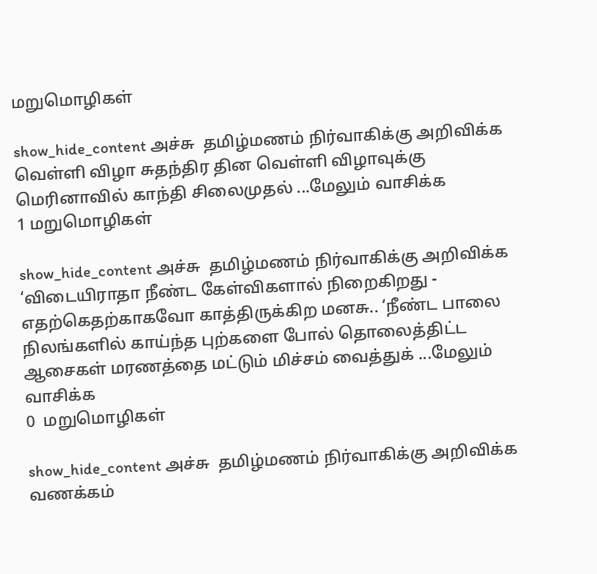மறுமொழிகள்

show_hide_content அச்சு  தமிழ்மணம் நிர்வாகிக்கு அறிவிக்க
வெள்ளி விழா சுதந்திர தின வெள்ளி விழாவுக்கு மெரினாவில் காந்தி சிலைமுதல் ...மேலும் வாசிக்க
1 மறுமொழிகள்

show_hide_content அச்சு  தமிழ்மணம் நிர்வாகிக்கு அறிவிக்க
‘விடையிராதா நீண்ட கேள்விகளால் நிறைகிறது - எதற்கெதற்காகவோ காத்திருக்கிற மனசு.. ‘நீண்ட பாலை நிலங்களில் காய்ந்த புற்களை போல் தொலைத்திட்ட ஆசைகள் மரணத்தை மட்டும் மிச்சம் வைத்துக் ...மேலும் வாசிக்க
0  மறுமொழிகள்

show_hide_content அச்சு  தமிழ்மணம் நிர்வாகிக்கு அறிவிக்க
வணக்கம்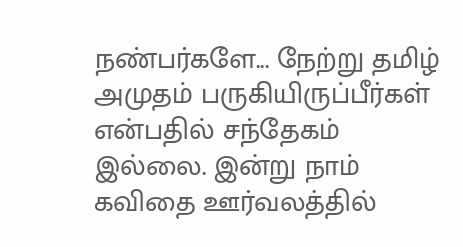நண்பர்களே... நேற்று தமிழ் அமுதம் பருகியிருப்பீர்கள் என்பதில் சந்தேகம் இல்லை. இன்று நாம் கவிதை ஊர்வலத்தில்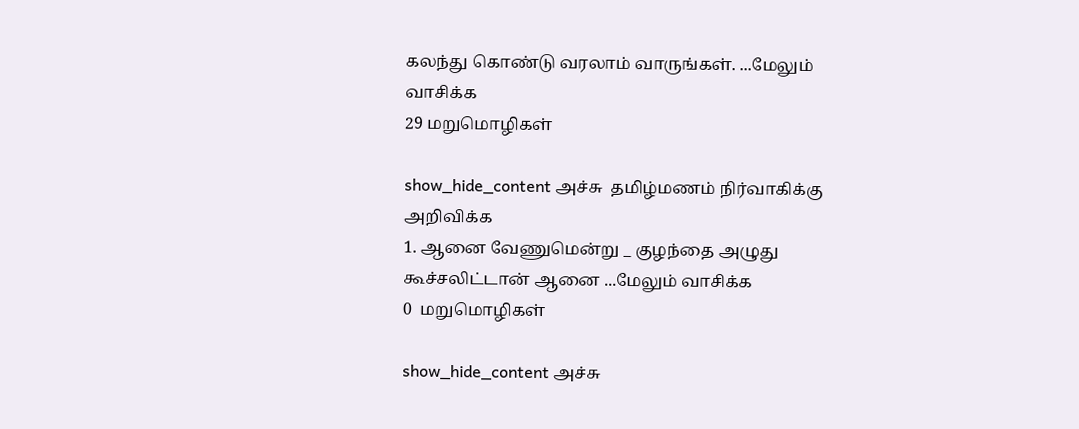கலந்து கொண்டு வரலாம் வாருங்கள். ...மேலும் வாசிக்க
29 மறுமொழிகள்

show_hide_content அச்சு  தமிழ்மணம் நிர்வாகிக்கு அறிவிக்க
1. ஆனை வேணுமென்று _ குழந்தை அழுது கூச்சலிட்டான் ஆனை ...மேலும் வாசிக்க
0  மறுமொழிகள்

show_hide_content அச்சு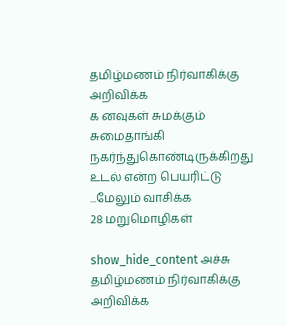தமிழ்மணம் நிர்வாகிக்கு அறிவிக்க
க னவுகள் சுமக்கும் சுமைதாங்கி நகர்ந்துகொண்டிருக்கிறது உடல் என்ற பெயரிட்டு ...மேலும் வாசிக்க
28 மறுமொழிகள்

show_hide_content அச்சு  தமிழ்மணம் நிர்வாகிக்கு அறிவிக்க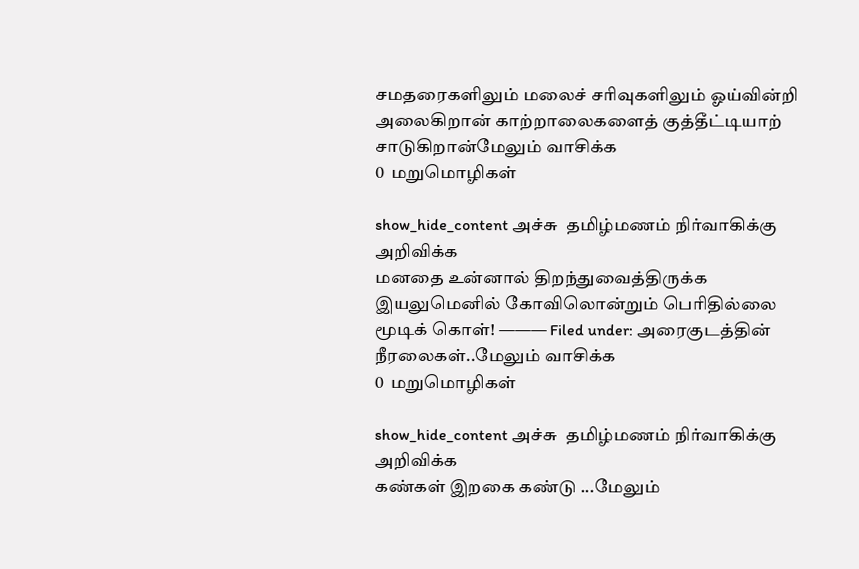சமதரைகளிலும் மலைச் சரிவுகளிலும் ஓய்வின்றி அலைகிறான் காற்றாலைகளைத் குத்தீட்டியாற் சாடுகிறான்மேலும் வாசிக்க
0  மறுமொழிகள்

show_hide_content அச்சு  தமிழ்மணம் நிர்வாகிக்கு அறிவிக்க
மனதை உன்னால் திறந்துவைத்திருக்க இயலுமெனில் கோவிலொன்றும் பெரிதில்லை மூடிக் கொள்! ——— Filed under: அரைகுடத்தின் நீரலைகள்..மேலும் வாசிக்க
0  மறுமொழிகள்

show_hide_content அச்சு  தமிழ்மணம் நிர்வாகிக்கு அறிவிக்க
கண்கள் இறகை கண்டு ...மேலும்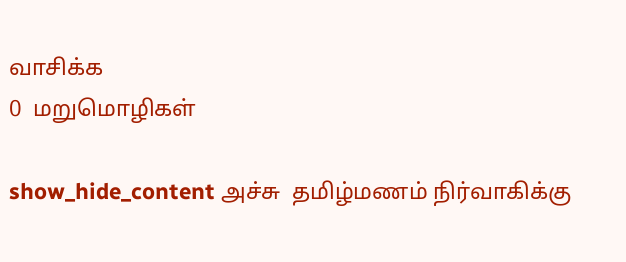வாசிக்க
0  மறுமொழிகள்

show_hide_content அச்சு  தமிழ்மணம் நிர்வாகிக்கு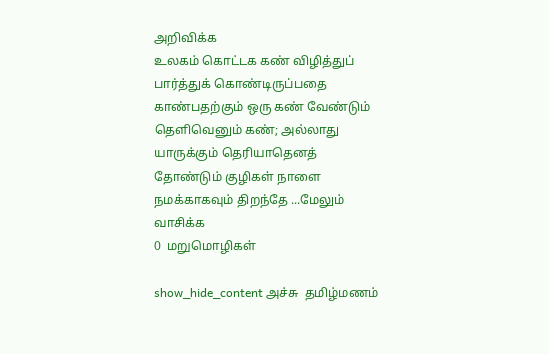அறிவிக்க
உலகம் கொட்டக கண் விழித்துப் பார்த்துக் கொண்டிருப்பதை காண்பதற்கும் ஒரு கண் வேண்டும் தெளிவெனும் கண்; அல்லாது யாருக்கும் தெரியாதெனத் தோண்டும் குழிகள் நாளை நமக்காகவும் திறந்தே ...மேலும் வாசிக்க
0  மறுமொழிகள்

show_hide_content அச்சு  தமிழ்மணம்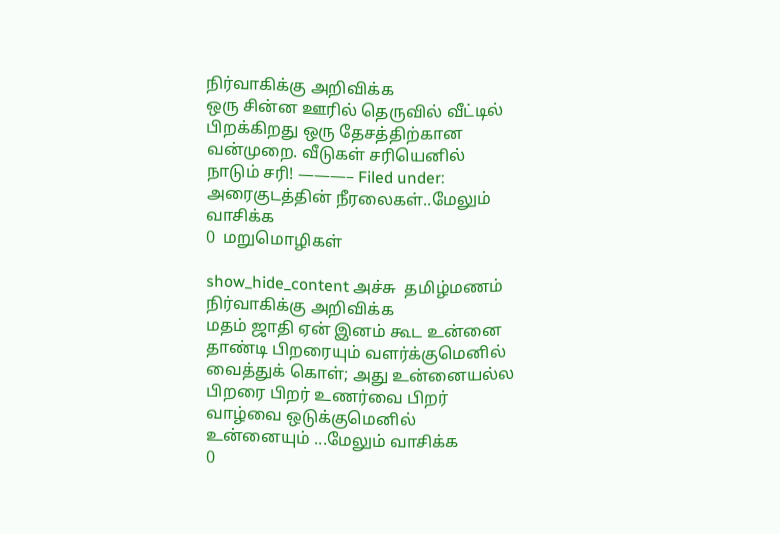நிர்வாகிக்கு அறிவிக்க
ஒரு சின்ன ஊரில் தெருவில் வீட்டில் பிறக்கிறது ஒரு தேசத்திற்கான வன்முறை. வீடுகள் சரியெனில் நாடும் சரி! ———– Filed under: அரைகுடத்தின் நீரலைகள்..மேலும் வாசிக்க
0  மறுமொழிகள்

show_hide_content அச்சு  தமிழ்மணம் நிர்வாகிக்கு அறிவிக்க
மதம் ஜாதி ஏன் இனம் கூட உன்னை தாண்டி பிறரையும் வளர்க்குமெனில் வைத்துக் கொள்; அது உன்னையல்ல பிறரை பிறர் உணர்வை பிறர் வாழ்வை ஒடுக்குமெனில் உன்னையும் ...மேலும் வாசிக்க
0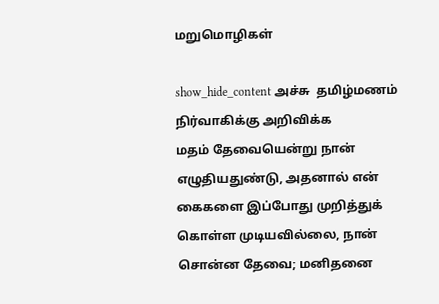மறுமொழிகள்

show_hide_content அச்சு  தமிழ்மணம் நிர்வாகிக்கு அறிவிக்க
மதம் தேவையென்று நான் எழுதியதுண்டு, அதனால் என் கைகளை இப்போது முறித்துக் கொள்ள முடியவில்லை, நான் சொன்ன தேவை; மனிதனை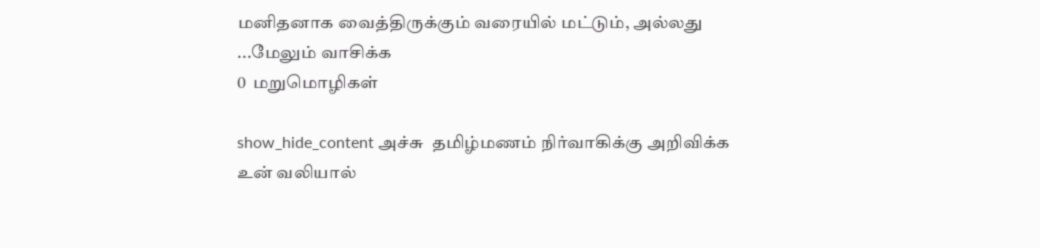மனிதனாக வைத்திருக்கும் வரையில் மட்டும், அல்லது ...மேலும் வாசிக்க
0  மறுமொழிகள்

show_hide_content அச்சு  தமிழ்மணம் நிர்வாகிக்கு அறிவிக்க
உன் வலியால்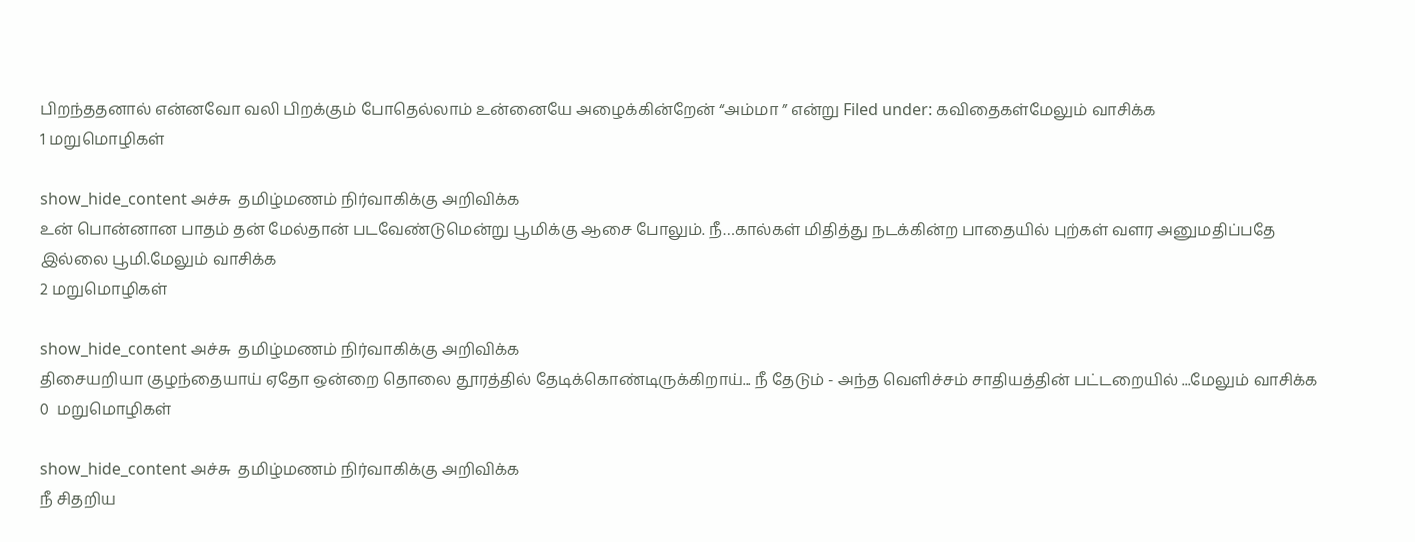பிறந்ததனால் என்னவோ வலி பிறக்கும் போதெல்லாம் உன்னையே அழைக்கின்றேன் “அம்மா ” என்று Filed under: கவிதைகள்மேலும் வாசிக்க
1 மறுமொழிகள்

show_hide_content அச்சு  தமிழ்மணம் நிர்வாகிக்கு அறிவிக்க
உன் பொன்னான பாதம் தன் மேல்தான் படவேண்டுமென்று பூமிக்கு ஆசை போலும். நீ…கால்கள் மிதித்து நடக்கின்ற பாதையில் புற்கள் வளர அனுமதிப்பதே இல்லை பூமி.மேலும் வாசிக்க
2 மறுமொழிகள்

show_hide_content அச்சு  தமிழ்மணம் நிர்வாகிக்கு அறிவிக்க
திசையறியா குழந்தையாய் ஏதோ ஒன்றை தொலை தூரத்தில் தேடிக்கொண்டிருக்கிறாய்... நீ தேடும் - அந்த வெளிச்சம் சாதியத்தின் பட்டறையில் ...மேலும் வாசிக்க
0  மறுமொழிகள்

show_hide_content அச்சு  தமிழ்மணம் நிர்வாகிக்கு அறிவிக்க
நீ சிதறிய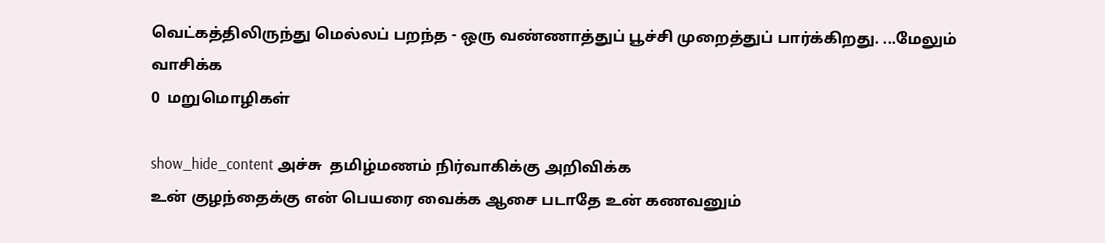வெட்கத்திலிருந்து மெல்லப் பறந்த - ஒரு வண்ணாத்துப் பூச்சி முறைத்துப் பார்க்கிறது. ...மேலும் வாசிக்க
0  மறுமொழிகள்

show_hide_content அச்சு  தமிழ்மணம் நிர்வாகிக்கு அறிவிக்க
உன் குழந்தைக்கு என் பெயரை வைக்க ஆசை படாதே உன் கணவனும்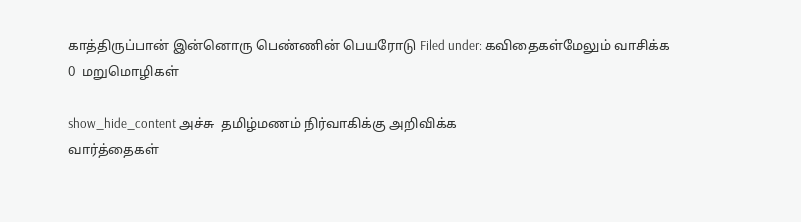காத்திருப்பான் இன்னொரு பெண்ணின் பெயரோடு Filed under: கவிதைகள்மேலும் வாசிக்க
0  மறுமொழிகள்

show_hide_content அச்சு  தமிழ்மணம் நிர்வாகிக்கு அறிவிக்க
வார்த்தைகள்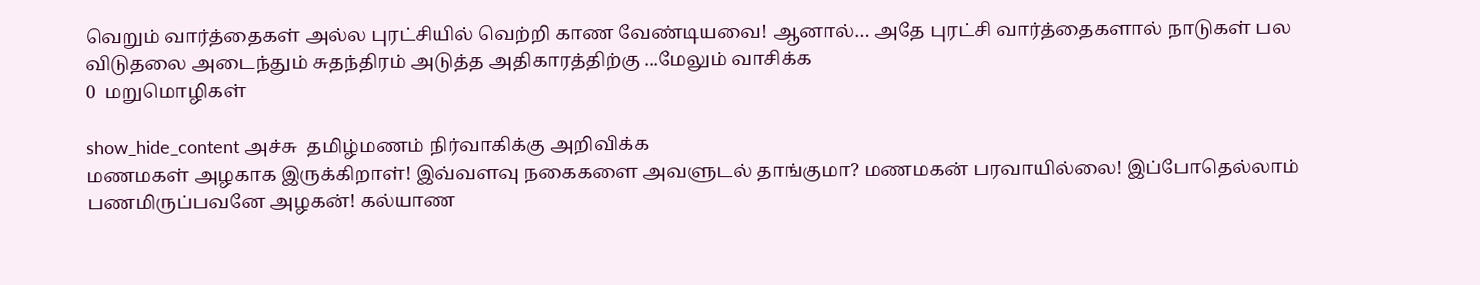வெறும் வார்த்தைகள் அல்ல புரட்சியில் வெற்றி காண வேண்டியவை! ஆனால்… அதே புரட்சி வார்த்தைகளால் நாடுகள் பல விடுதலை அடைந்தும் சுதந்திரம் அடுத்த அதிகாரத்திற்கு ...மேலும் வாசிக்க
0  மறுமொழிகள்

show_hide_content அச்சு  தமிழ்மணம் நிர்வாகிக்கு அறிவிக்க
மணமகள் அழகாக இருக்கிறாள்! இவ்வளவு நகைகளை அவளுடல் தாங்குமா? மணமகன் பரவாயில்லை! இப்போதெல்லாம் பணமிருப்பவனே அழகன்! கல்யாண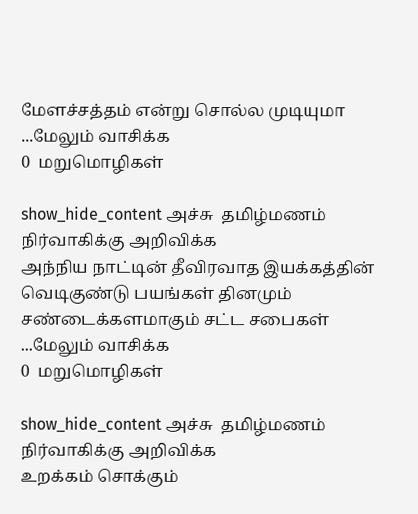மேளச்சத்தம் என்று சொல்ல முடியுமா ...மேலும் வாசிக்க
0  மறுமொழிகள்

show_hide_content அச்சு  தமிழ்மணம் நிர்வாகிக்கு அறிவிக்க
அந்நிய நாட்டின் தீவிரவாத இயக்கத்தின் வெடிகுண்டு பயங்கள் தினமும் சண்டைக்களமாகும் சட்ட சபைகள் ...மேலும் வாசிக்க
0  மறுமொழிகள்

show_hide_content அச்சு  தமிழ்மணம் நிர்வாகிக்கு அறிவிக்க
உறக்கம் சொக்கும்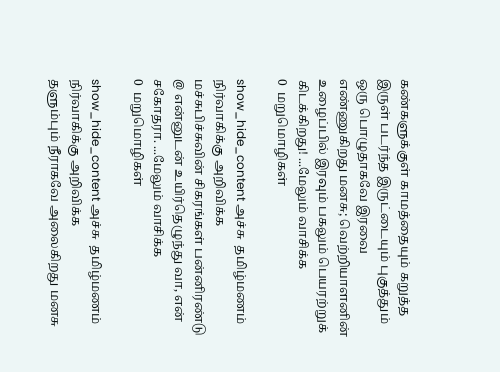கண்களுக்குள் காமத்தையும் கறுத்த இருள் படர்ந்த இருட்டையும் புகுத்தும் ஒரு பொழுதாகவே இரவை எண்ணுகிறது மனசு; வெற்றியாளனின் உழைப்பில் இரவும் பகலும் பெயரற்றுக் கிடக்கிறது! ...மேலும் வாசிக்க
0  மறுமொழிகள்

show_hide_content அச்சு  தமிழ்மணம் நிர்வாகிக்கு அறிவிக்க
மச்சுபிச்சுவின் சிகரங்கள் பன்னிரண்டு @ என்னுடன் உயிர்தெழுந்து வா, என் சகோதரா. ...மேலும் வாசிக்க
0  மறுமொழிகள்

show_hide_content அச்சு  தமிழ்மணம் நிர்வாகிக்கு அறிவிக்க
தளும்பும் நீராகவே அலைகிறது மனசு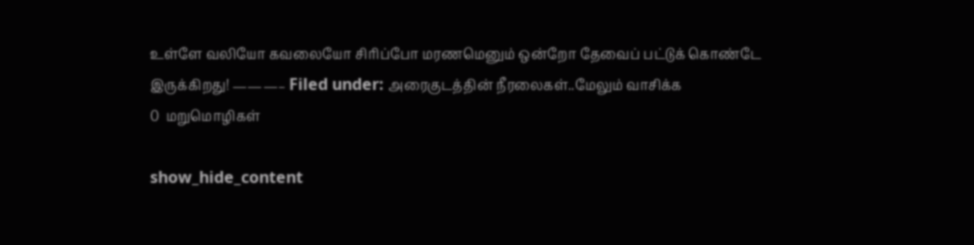உள்ளே வலியோ கவலையோ சிரிப்போ மரணமெனும் ஒன்றோ தேவைப் பட்டுக் கொண்டே இருக்கிறது! ———– Filed under: அரைகுடத்தின் நீரலைகள்..மேலும் வாசிக்க
0  மறுமொழிகள்

show_hide_content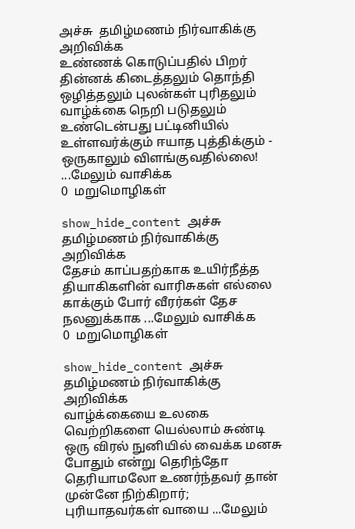அச்சு  தமிழ்மணம் நிர்வாகிக்கு அறிவிக்க
உண்ணக் கொடுப்பதில் பிறர் தின்னக் கிடைத்தலும் தொந்தி ஒழித்தலும் புலன்கள் புரிதலும் வாழ்க்கை நெறி படுதலும் உண்டென்பது பட்டினியில் உள்ளவர்க்கும் ஈயாத புத்திக்கும் - ஒருகாலும் விளங்குவதில்லை! ...மேலும் வாசிக்க
0  மறுமொழிகள்

show_hide_content அச்சு  தமிழ்மணம் நிர்வாகிக்கு அறிவிக்க
தேசம் காப்பதற்காக உயிர்நீத்த தியாகிகளின் வாரிசுகள் எல்லை காக்கும் போர் வீரர்கள் தேச நலனுக்காக ...மேலும் வாசிக்க
0  மறுமொழிகள்

show_hide_content அச்சு  தமிழ்மணம் நிர்வாகிக்கு அறிவிக்க
வாழ்க்கையை உலகை வெற்றிகளை யெல்லாம் சுண்டி ஒரு விரல் நுனியில் வைக்க மனசு போதும் என்று தெரிந்தோ தெரியாமலோ உணர்ந்தவர் தான் முன்னே நிற்கிறார்; புரியாதவர்கள் வாயை ...மேலும்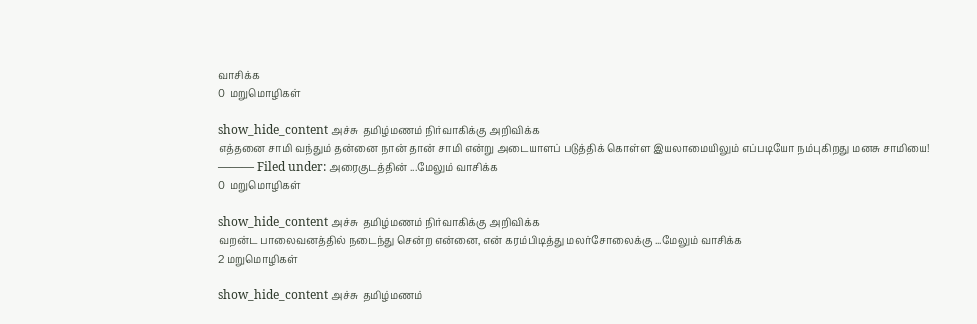வாசிக்க
0  மறுமொழிகள்

show_hide_content அச்சு  தமிழ்மணம் நிர்வாகிக்கு அறிவிக்க
எத்தனை சாமி வந்தும் தன்னை நான் தான் சாமி என்று அடையாளப் படுத்திக் கொள்ள இயலாமையிலும் எப்படியோ நம்புகிறது மனசு சாமியை! ——— Filed under: அரைகுடத்தின் ...மேலும் வாசிக்க
0  மறுமொழிகள்

show_hide_content அச்சு  தமிழ்மணம் நிர்வாகிக்கு அறிவிக்க
வறன்ட பாலைவனத்தில் நடைந்து சென்ற என்னை, என் கரம்பிடித்து மலர்சோலைக்கு ...மேலும் வாசிக்க
2 மறுமொழிகள்

show_hide_content அச்சு  தமிழ்மணம்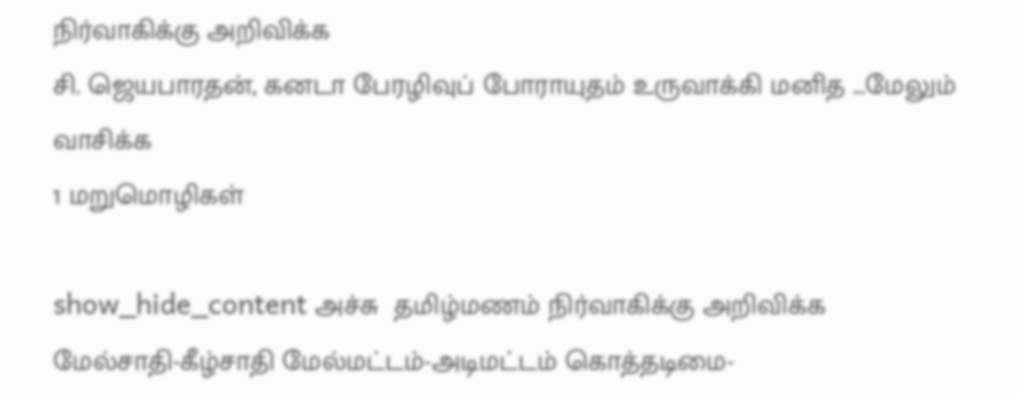நிர்வாகிக்கு அறிவிக்க
சி. ஜெயபாரதன், கனடா பேரழிவுப் போராயுதம் உருவாக்கி மனித ...மேலும் வாசிக்க
1 மறுமொழிகள்

show_hide_content அச்சு  தமிழ்மணம் நிர்வாகிக்கு அறிவிக்க
மேல்சாதி-கீழ்சாதி மேல்மட்டம்-அடிமட்டம் கொத்தடிமை-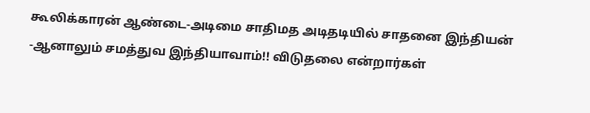கூலிக்காரன் ஆண்டை-அடிமை சாதிமத அடிதடியில் சாதனை இந்தியன் -ஆனாலும் சமத்துவ இந்தியாவாம்!! விடுதலை என்றார்கள்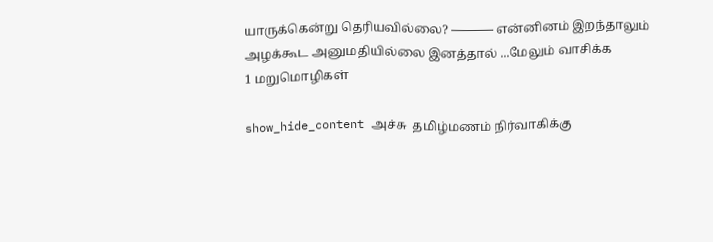யாருக்கென்று தெரியவில்லை? ———– என்னினம் இறந்தாலும் அழக்கூட அனுமதியில்லை இனத்தால் ...மேலும் வாசிக்க
1 மறுமொழிகள்

show_hide_content அச்சு  தமிழ்மணம் நிர்வாகிக்கு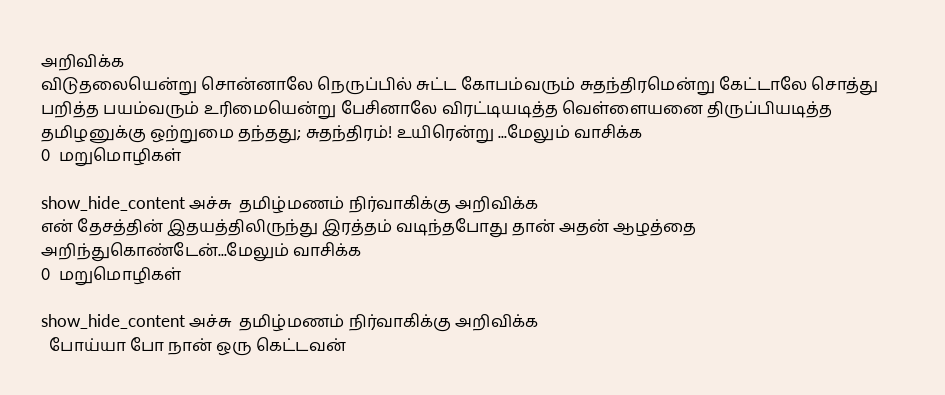அறிவிக்க
விடுதலையென்று சொன்னாலே நெருப்பில் சுட்ட கோபம்வரும் சுதந்திரமென்று கேட்டாலே சொத்து பறித்த பயம்வரும் உரிமையென்று பேசினாலே விரட்டியடித்த வெள்ளையனை திருப்பியடித்த தமிழனுக்கு ஒற்றுமை தந்தது; சுதந்திரம்! உயிரென்று ...மேலும் வாசிக்க
0  மறுமொழிகள்

show_hide_content அச்சு  தமிழ்மணம் நிர்வாகிக்கு அறிவிக்க
என் தேசத்தின் இதயத்திலிருந்து இரத்தம் வடிந்தபோது தான் அதன் ஆழத்தை அறிந்துகொண்டேன்...மேலும் வாசிக்க
0  மறுமொழிகள்

show_hide_content அச்சு  தமிழ்மணம் நிர்வாகிக்கு அறிவிக்க
  போய்யா போ நான் ஒரு கெட்டவன்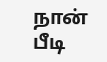நான் பீடி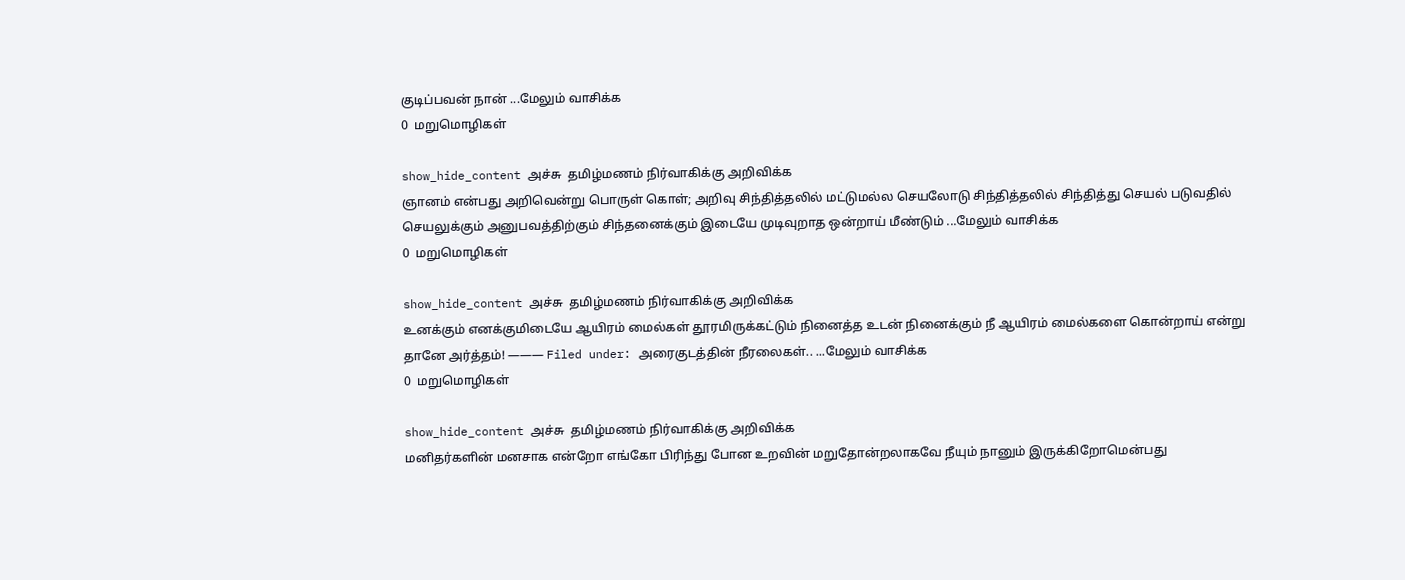குடிப்பவன் நான் ...மேலும் வாசிக்க
0  மறுமொழிகள்

show_hide_content அச்சு  தமிழ்மணம் நிர்வாகிக்கு அறிவிக்க
ஞானம் என்பது அறிவென்று பொருள் கொள்; அறிவு சிந்தித்தலில் மட்டுமல்ல செயலோடு சிந்தித்தலில் சிந்தித்து செயல் படுவதில் செயலுக்கும் அனுபவத்திற்கும் சிந்தனைக்கும் இடையே முடிவுறாத ஒன்றாய் மீண்டும் ...மேலும் வாசிக்க
0  மறுமொழிகள்

show_hide_content அச்சு  தமிழ்மணம் நிர்வாகிக்கு அறிவிக்க
உனக்கும் எனக்குமிடையே ஆயிரம் மைல்கள் தூரமிருக்கட்டும் நினைத்த உடன் நினைக்கும் நீ ஆயிரம் மைல்களை கொன்றாய் என்று தானே அர்த்தம்! ——— Filed under: அரைகுடத்தின் நீரலைகள்.. ...மேலும் வாசிக்க
0  மறுமொழிகள்

show_hide_content அச்சு  தமிழ்மணம் நிர்வாகிக்கு அறிவிக்க
மனிதர்களின் மனசாக என்றோ எங்கோ பிரிந்து போன உறவின் மறுதோன்றலாகவே நீயும் நானும் இருக்கிறோமென்பது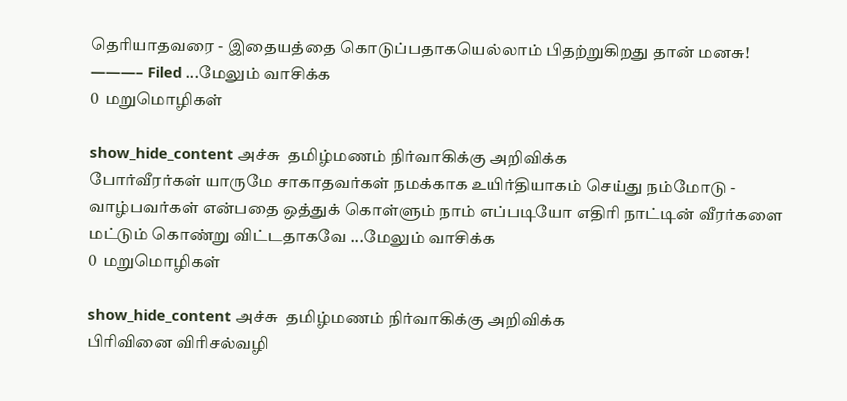தெரியாதவரை - இதையத்தை கொடுப்பதாகயெல்லாம் பிதற்றுகிறது தான் மனசு! ———– Filed ...மேலும் வாசிக்க
0  மறுமொழிகள்

show_hide_content அச்சு  தமிழ்மணம் நிர்வாகிக்கு அறிவிக்க
போர்வீரர்கள் யாருமே சாகாதவர்கள் நமக்காக உயிர்தியாகம் செய்து நம்மோடு - வாழ்பவர்கள் என்பதை ஒத்துக் கொள்ளும் நாம் எப்படியோ எதிரி நாட்டின் வீரர்களை மட்டும் கொண்று விட்டதாகவே ...மேலும் வாசிக்க
0  மறுமொழிகள்

show_hide_content அச்சு  தமிழ்மணம் நிர்வாகிக்கு அறிவிக்க
பிரிவினை விரிசல்வழி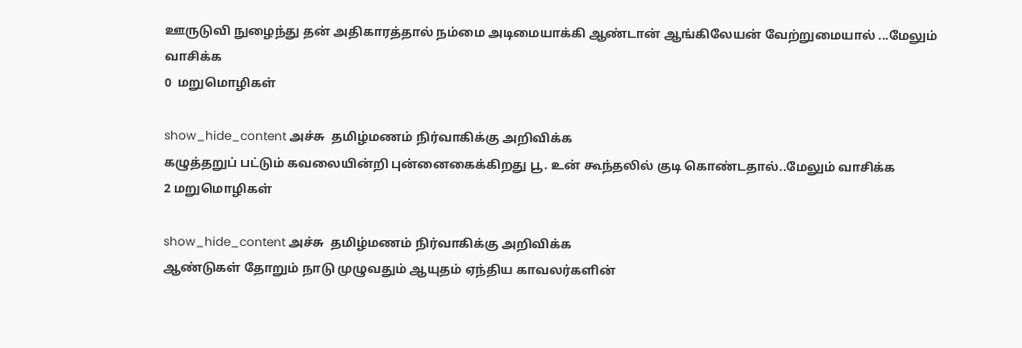ஊருடுவி நுழைந்து தன் அதிகாரத்தால் நம்மை அடிமையாக்கி ஆண்டான் ஆங்கிலேயன் வேற்றுமையால் ...மேலும் வாசிக்க
0  மறுமொழிகள்

show_hide_content அச்சு  தமிழ்மணம் நிர்வாகிக்கு அறிவிக்க
கழுத்தறுப் பட்டும் கவலையின்றி புன்னைகைக்கிறது பூ. உன் கூந்தலில் குடி கொண்டதால்..மேலும் வாசிக்க
2 மறுமொழிகள்

show_hide_content அச்சு  தமிழ்மணம் நிர்வாகிக்கு அறிவிக்க
ஆண்டுகள் தோறும் நாடு முழுவதும் ஆயுதம் ஏந்திய காவலர்களின்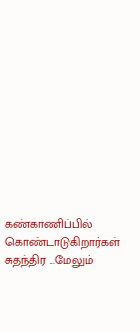கண்காணிப்பில் கொண்டாடுகிறார்கள் சுதந்திர ...மேலும்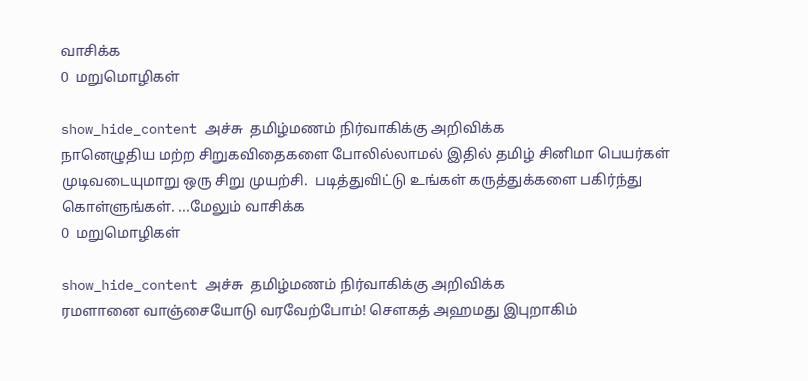வாசிக்க
0  மறுமொழிகள்

show_hide_content அச்சு  தமிழ்மணம் நிர்வாகிக்கு அறிவிக்க
நானெழுதிய மற்ற சிறுகவிதைகளை போலில்லாமல் இதில் தமிழ் சினிமா பெயர்கள் முடிவடையுமாறு ஒரு சிறு முயற்சி.  படித்துவிட்டு உங்கள் கருத்துக்களை பகிர்ந்து கொள்ளுங்கள். ...மேலும் வாசிக்க
0  மறுமொழிகள்

show_hide_content அச்சு  தமிழ்மணம் நிர்வாகிக்கு அறிவிக்க
ரமளானை வாஞ்சையோடு வரவேற்போம்! செளகத் அஹமது இபுறாகிம்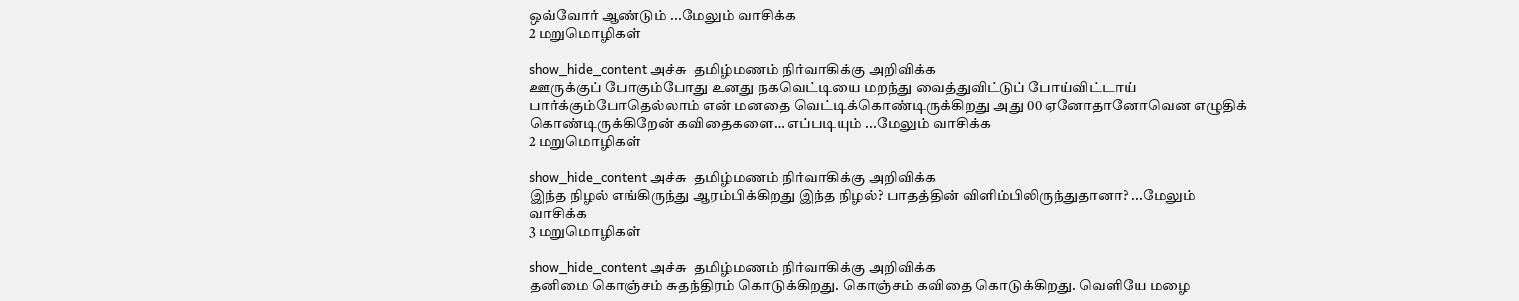ஒவ்வோர் ஆண்டும் ...மேலும் வாசிக்க
2 மறுமொழிகள்

show_hide_content அச்சு  தமிழ்மணம் நிர்வாகிக்கு அறிவிக்க
ஊருக்குப் போகும்போது உனது நகவெட்டியை மறந்து வைத்துவிட்டுப் போய்விட்டாய் பார்க்கும்போதெல்லாம் என் மனதை வெட்டிக்கொண்டிருக்கிறது அது 00 ஏனோதானோவென எழுதிக் கொண்டிருக்கிறேன் கவிதைகளை… எப்படியும் ...மேலும் வாசிக்க
2 மறுமொழிகள்

show_hide_content அச்சு  தமிழ்மணம் நிர்வாகிக்கு அறிவிக்க
இந்த நிழல் எங்கிருந்து ஆரம்பிக்கிறது இந்த நிழல்? பாதத்தின் விளிம்பிலிருந்துதானா? ...மேலும் வாசிக்க
3 மறுமொழிகள்

show_hide_content அச்சு  தமிழ்மணம் நிர்வாகிக்கு அறிவிக்க
தனிமை கொஞ்சம் சுதந்திரம் கொடுக்கிறது. கொஞ்சம் கவிதை கொடுக்கிறது. வெளியே மழை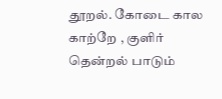தூறல். கோடை கால காற்றே , குளிர் தென்றல் பாடும்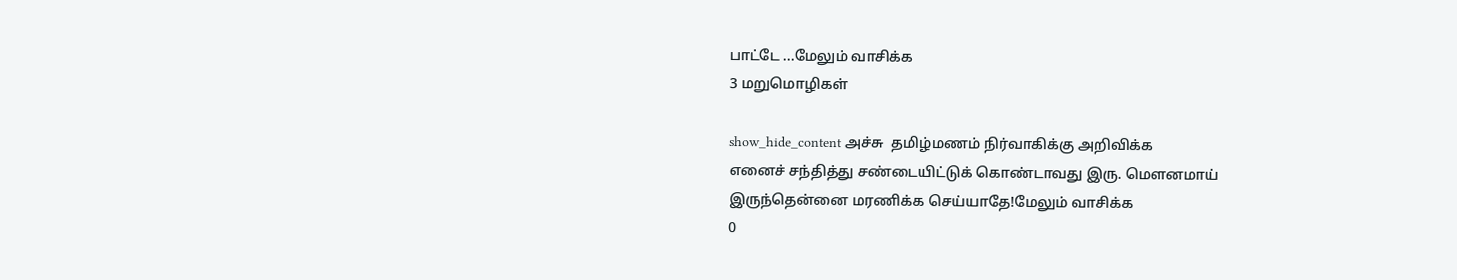பாட்டே ...மேலும் வாசிக்க
3 மறுமொழிகள்

show_hide_content அச்சு  தமிழ்மணம் நிர்வாகிக்கு அறிவிக்க
எனைச் சந்தித்து சண்டையிட்டுக் கொண்டாவது இரு. மௌனமாய் இருந்தென்னை மரணிக்க செய்யாதே!மேலும் வாசிக்க
0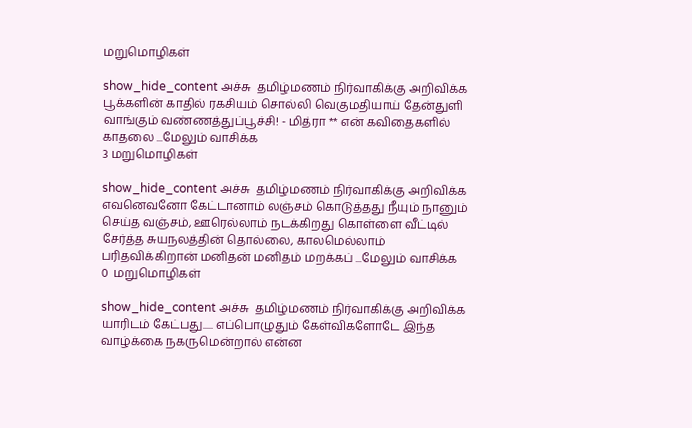மறுமொழிகள்

show_hide_content அச்சு  தமிழ்மணம் நிர்வாகிக்கு அறிவிக்க
பூக்களின் காதில் ரகசியம் சொல்லி வெகுமதியாய் தேன்துளி வாங்கும் வண்ணத்துப்பூச்சி! - மித்ரா ** என் கவிதைகளில் காதலை ...மேலும் வாசிக்க
3 மறுமொழிகள்

show_hide_content அச்சு  தமிழ்மணம் நிர்வாகிக்கு அறிவிக்க
எவனெவனோ கேட்டானாம் லஞ்சம் கொடுத்தது நீயும் நானும் செய்த வஞ்சம், ஊரெல்லாம் நடக்கிறது கொள்ளை வீட்டில் சேர்த்த சுயநலத்தின் தொல்லை, காலமெல்லாம் பரிதவிக்கிறான் மனிதன் மனிதம் மறக்கப் ...மேலும் வாசிக்க
0  மறுமொழிகள்

show_hide_content அச்சு  தமிழ்மணம் நிர்வாகிக்கு அறிவிக்க
யாரிடம் கேட்பது..... எப்பொழுதும் கேள்விகளோடே இந்த வாழ்க்கை நகருமென்றால் என்ன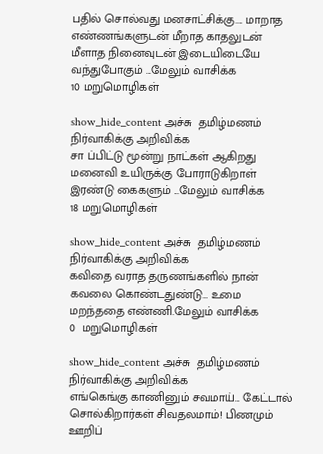பதில் சொல்வது மனசாட்சிக்கு.... மாறாத எண்ணங்களுடன் மீறாத காதலுடன் மீளாத நினைவுடன் இடையிடையே வந்துபோகும் ...மேலும் வாசிக்க
10 மறுமொழிகள்

show_hide_content அச்சு  தமிழ்மணம் நிர்வாகிக்கு அறிவிக்க
சா ப்பிட்டு மூன்று நாட்கள் ஆகிறது மனைவி உயிருக்கு போராடுகிறாள் இரண்டு கைகளும் ...மேலும் வாசிக்க
18 மறுமொழிகள்

show_hide_content அச்சு  தமிழ்மணம் நிர்வாகிக்கு அறிவிக்க
கவிதை வராத தருணங்களில் நான் கவலை கொண்டதுண்டு… உமை மறந்ததை எண்ணி.மேலும் வாசிக்க
0  மறுமொழிகள்

show_hide_content அச்சு  தமிழ்மணம் நிர்வாகிக்கு அறிவிக்க
எங்கெங்கு காணினும் சவமாய்... கேட்டால் சொல்கிறார்கள் சிவதலமாம்! பிணமும் ஊறிப்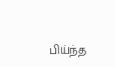பிய்ந்த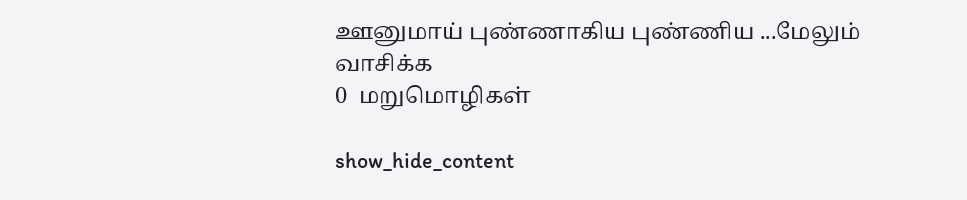ஊனுமாய் புண்ணாகிய புண்ணிய ...மேலும் வாசிக்க
0  மறுமொழிகள்

show_hide_content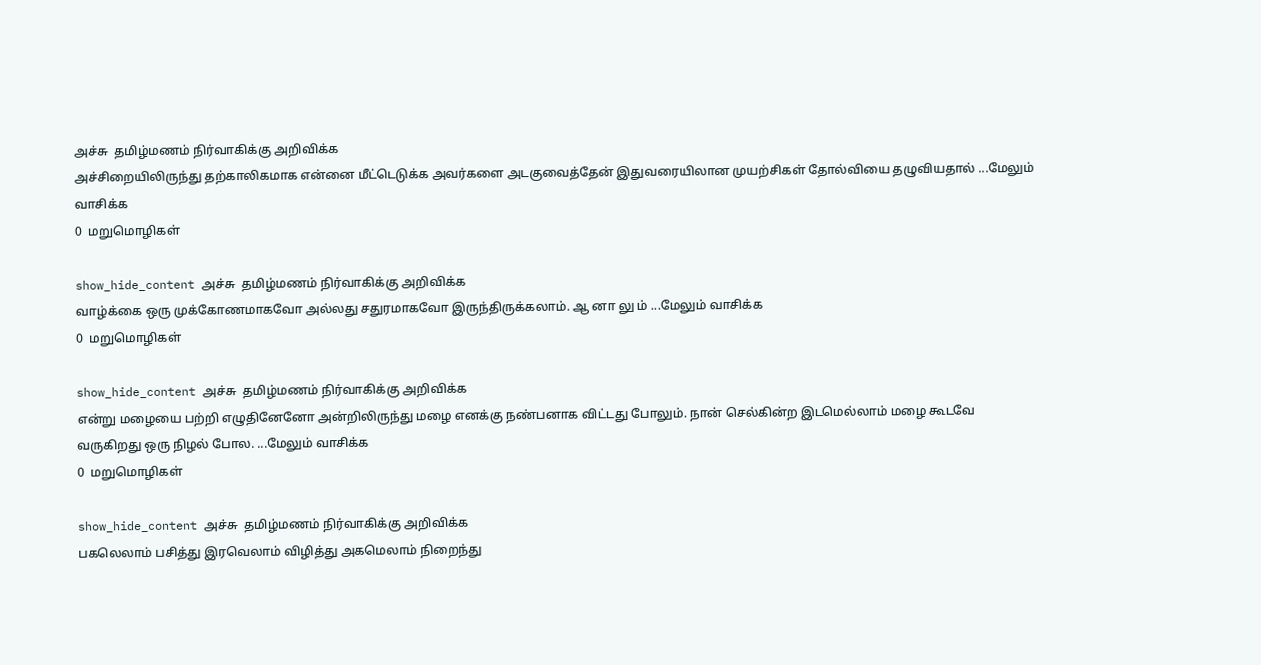அச்சு  தமிழ்மணம் நிர்வாகிக்கு அறிவிக்க
அச்சிறையிலிருந்து தற்காலிகமாக என்னை மீட்டெடுக்க அவர்களை அடகுவைத்தேன் இதுவரையிலான முயற்சிகள் தோல்வியை தழுவியதால் ...மேலும் வாசிக்க
0  மறுமொழிகள்

show_hide_content அச்சு  தமிழ்மணம் நிர்வாகிக்கு அறிவிக்க
வாழ்க்கை ஒரு முக்கோணமாகவோ அல்லது சதுரமாகவோ இருந்திருக்கலாம். ஆ னா லு ம் ...மேலும் வாசிக்க
0  மறுமொழிகள்

show_hide_content அச்சு  தமிழ்மணம் நிர்வாகிக்கு அறிவிக்க
என்று மழையை பற்றி எழுதினேனோ அன்றிலிருந்து மழை எனக்கு நண்பனாக விட்டது போலும். நான் செல்கின்ற இடமெல்லாம் மழை கூடவே வருகிறது ஒரு நிழல் போல. ...மேலும் வாசிக்க
0  மறுமொழிகள்

show_hide_content அச்சு  தமிழ்மணம் நிர்வாகிக்கு அறிவிக்க
பகலெலாம் பசித்து இரவெலாம் விழித்து அகமெலாம் நிறைந்து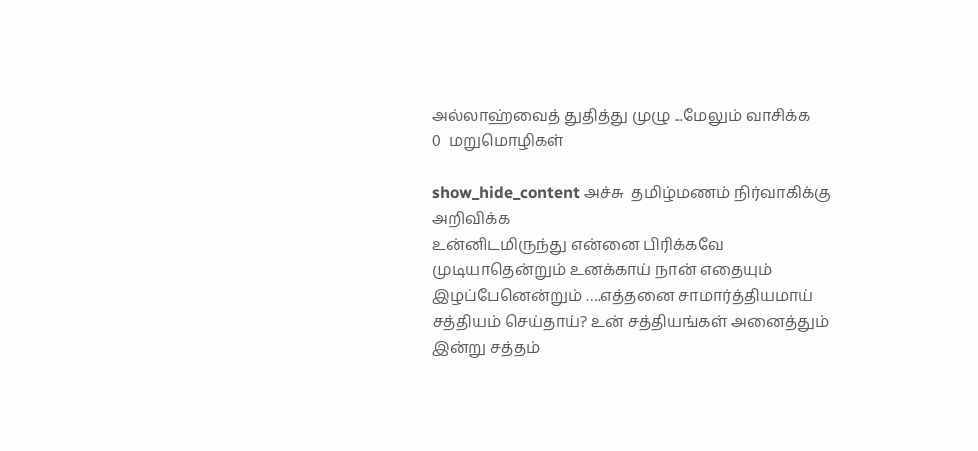அல்லாஹ்வைத் துதித்து முழு ...மேலும் வாசிக்க
0  மறுமொழிகள்

show_hide_content அச்சு  தமிழ்மணம் நிர்வாகிக்கு அறிவிக்க
உன்னிடமிருந்து என்னை பிரிக்கவே முடியாதென்றும் உனக்காய் நான் எதையும் இழப்பேனென்றும் ….எத்தனை சாமார்த்தியமாய் சத்தியம் செய்தாய்? உன் சத்தியங்கள் அனைத்தும் இன்று சத்தம்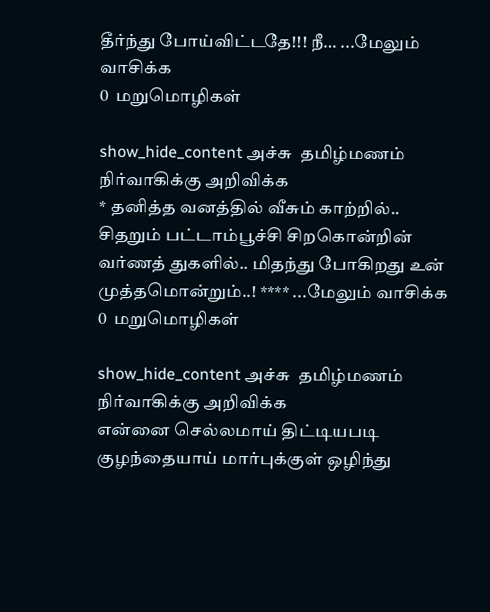தீர்ந்து போய்விட்டதே!!! நீ… ...மேலும் வாசிக்க
0  மறுமொழிகள்

show_hide_content அச்சு  தமிழ்மணம் நிர்வாகிக்கு அறிவிக்க
* தனித்த வனத்தில் வீசும் காற்றில்.. சிதறும் பட்டாம்பூச்சி சிறகொன்றின் வர்ணத் துகளில்.. மிதந்து போகிறது உன் முத்தமொன்றும்..! **** ...மேலும் வாசிக்க
0  மறுமொழிகள்

show_hide_content அச்சு  தமிழ்மணம் நிர்வாகிக்கு அறிவிக்க
என்னை செல்லமாய் திட்டியபடி குழந்தையாய் மார்புக்குள் ஒழிந்து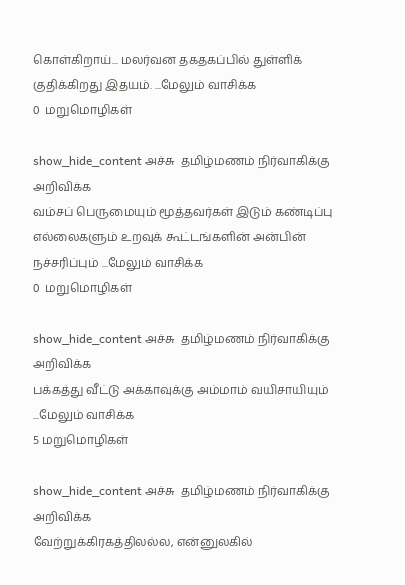கொள்கிறாய்... மலர்வன தகதகப்பில் துள்ளிக் குதிக்கிறது இதயம். ...மேலும் வாசிக்க
0  மறுமொழிகள்

show_hide_content அச்சு  தமிழ்மணம் நிர்வாகிக்கு அறிவிக்க
வம்சப் பெருமையும் மூத்தவர்கள் இடும் கண்டிப்பு எல்லைகளும் உறவுக் கூட்டங்களின் அன்பின் நச்சரிப்பும் ...மேலும் வாசிக்க
0  மறுமொழிகள்

show_hide_content அச்சு  தமிழ்மணம் நிர்வாகிக்கு அறிவிக்க
பக்கத்து வீட்டு அக்காவுக்கு அம்மாம் வயிசாயியும் ...மேலும் வாசிக்க
5 மறுமொழிகள்

show_hide_content அச்சு  தமிழ்மணம் நிர்வாகிக்கு அறிவிக்க
வேற்றுக்கிரகத்திலல்ல, என்னுலகில்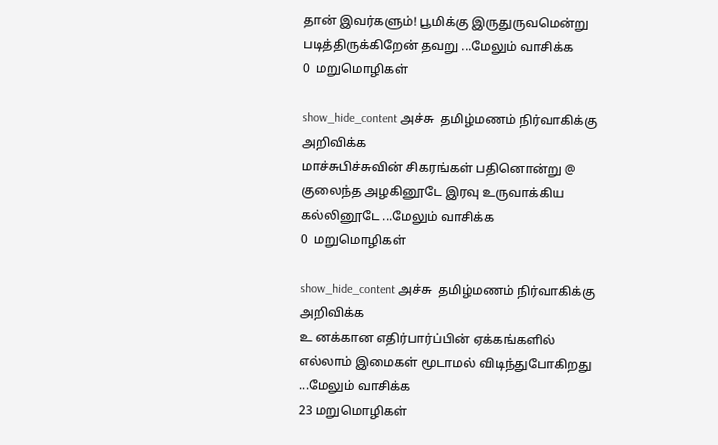தான் இவர்களும்! பூமிக்கு இருதுருவமென்று படித்திருக்கிறேன் தவறு ...மேலும் வாசிக்க
0  மறுமொழிகள்

show_hide_content அச்சு  தமிழ்மணம் நிர்வாகிக்கு அறிவிக்க
மாச்சுபிச்சுவின் சிகரங்கள் பதினொன்று @ குலைந்த அழகினூடே இரவு உருவாக்கிய கல்லினூடே ...மேலும் வாசிக்க
0  மறுமொழிகள்

show_hide_content அச்சு  தமிழ்மணம் நிர்வாகிக்கு அறிவிக்க
உ னக்கான எதிர்பார்ப்பின் ஏக்கங்களில் எல்லாம் இமைகள் மூடாமல் விடிந்துபோகிறது ...மேலும் வாசிக்க
23 மறுமொழிகள்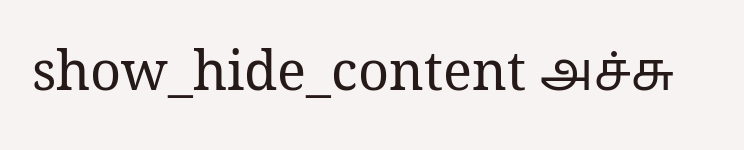show_hide_content அச்சு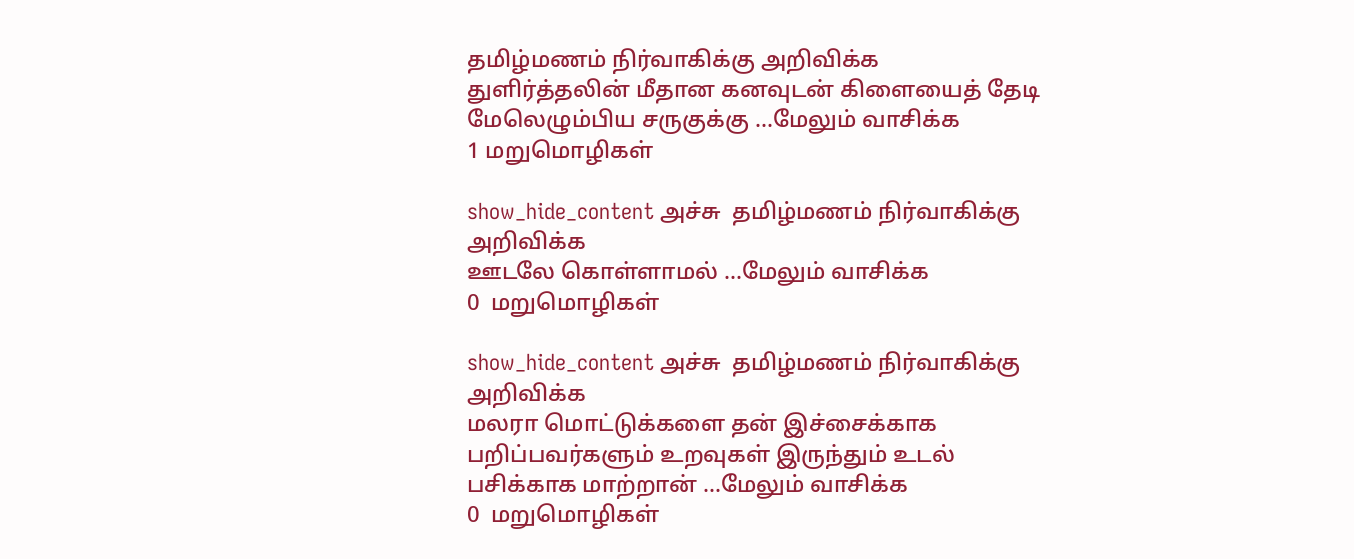தமிழ்மணம் நிர்வாகிக்கு அறிவிக்க
துளிர்த்தலின் மீதான கனவுடன் கிளையைத் தேடி மேலெழும்பிய சருகுக்கு ...மேலும் வாசிக்க
1 மறுமொழிகள்

show_hide_content அச்சு  தமிழ்மணம் நிர்வாகிக்கு அறிவிக்க
ஊடலே கொள்ளாமல் ...மேலும் வாசிக்க
0  மறுமொழிகள்

show_hide_content அச்சு  தமிழ்மணம் நிர்வாகிக்கு அறிவிக்க
மலரா மொட்டுக்களை தன் இச்சைக்காக பறிப்பவர்களும் உறவுகள் இருந்தும் உடல் பசிக்காக மாற்றான் ...மேலும் வாசிக்க
0  மறுமொழிகள்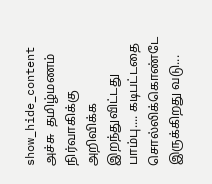show_hide_content அச்சு  தமிழ்மணம் நிர்வாகிக்கு அறிவிக்க
இறந்துவிட்டது பாம்பு.... கடிபட்டதை சொல்லிக்கொண்டே இருக்கிறது வடு...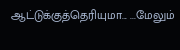ஆட்டுக்குத்தெரியுமா... ...மேலும்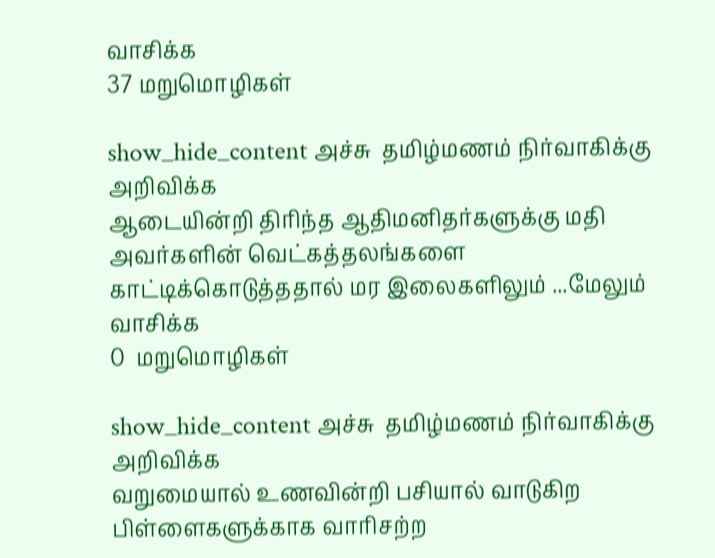வாசிக்க
37 மறுமொழிகள்

show_hide_content அச்சு  தமிழ்மணம் நிர்வாகிக்கு அறிவிக்க
ஆடையின்றி திரிந்த ஆதிமனிதர்களுக்கு மதி அவர்களின் வெட்கத்தலங்களை காட்டிக்கொடுத்ததால் மர இலைகளிலும் ...மேலும் வாசிக்க
0  மறுமொழிகள்

show_hide_content அச்சு  தமிழ்மணம் நிர்வாகிக்கு அறிவிக்க
வறுமையால் உணவின்றி பசியால் வாடுகிற பிள்ளைகளுக்காக வாரிசற்ற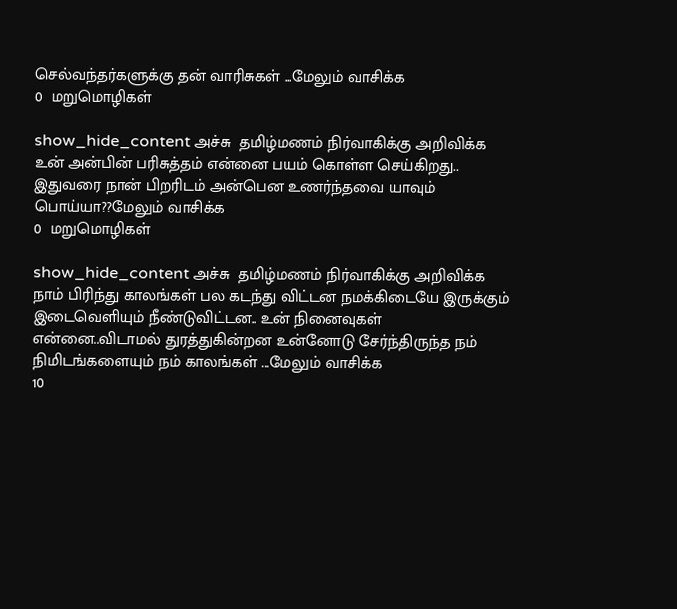செல்வந்தர்களுக்கு தன் வாரிசுகள் ...மேலும் வாசிக்க
0  மறுமொழிகள்

show_hide_content அச்சு  தமிழ்மணம் நிர்வாகிக்கு அறிவிக்க
உன் அன்பின் பரிசுத்தம் என்னை பயம் கொள்ள செய்கிறது.. இதுவரை நான் பிறரிடம் அன்பென உணர்ந்தவை யாவும் பொய்யா??மேலும் வாசிக்க
0  மறுமொழிகள்

show_hide_content அச்சு  தமிழ்மணம் நிர்வாகிக்கு அறிவிக்க
நாம் பிரிந்து காலங்கள் பல கடந்து விட்டன நமக்கிடையே இருக்கும் இடைவெளியும் நீண்டுவிட்டன.. உன் நினைவுகள் என்னை..விடாமல் துரத்துகின்றன உன்னோடு சேர்ந்திருந்த நம் நிமிடங்களையும் நம் காலங்கள் ...மேலும் வாசிக்க
10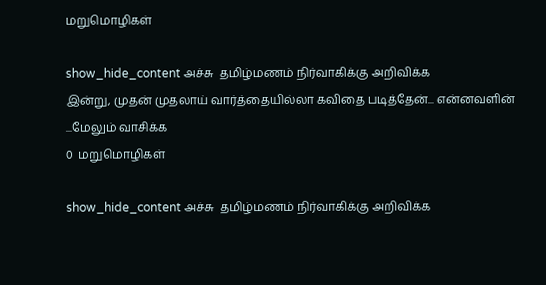மறுமொழிகள்

show_hide_content அச்சு  தமிழ்மணம் நிர்வாகிக்கு அறிவிக்க
இன்று, முதன் முதலாய் வார்த்தையில்லா கவிதை படித்தேன்... என்னவளின் ...மேலும் வாசிக்க
0  மறுமொழிகள்

show_hide_content அச்சு  தமிழ்மணம் நிர்வாகிக்கு அறிவிக்க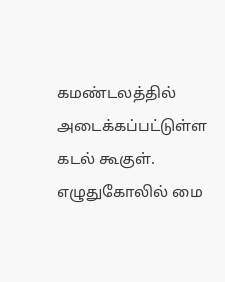கமண்டலத்தில் அடைக்கப்பட்டுள்ள கடல் கூகுள். எழுதுகோலில் மை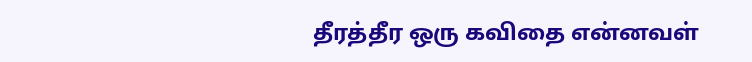தீரத்தீர ஒரு கவிதை என்னவள்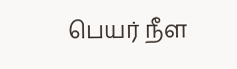பெயர் நீள